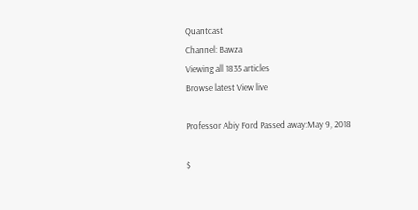Quantcast
Channel: Bawza
Viewing all 1835 articles
Browse latest View live

Professor Abiy Ford Passed away:May 9, 2018

$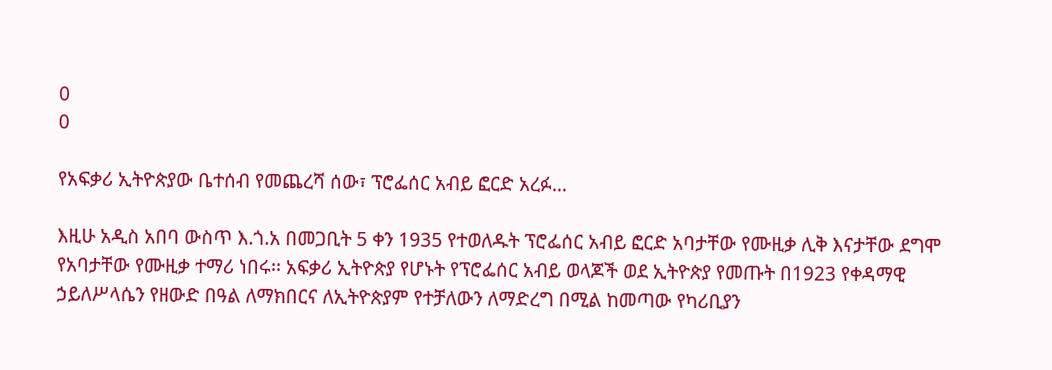0
0

የአፍቃሪ ኢትዮጵያው ቤተሰብ የመጨረሻ ሰው፣ ፕሮፌሰር አብይ ፎርድ አረፉ…

እዚሁ አዲስ አበባ ውስጥ እ.ጎ.አ በመጋቢት 5 ቀን 1935 የተወለዱት ፕሮፌሰር አብይ ፎርድ አባታቸው የሙዚቃ ሊቅ እናታቸው ደግሞ የአባታቸው የሙዚቃ ተማሪ ነበሩ፡፡ አፍቃሪ ኢትዮጵያ የሆኑት የፕሮፌሰር አብይ ወላጆች ወደ ኢትዮጵያ የመጡት በ1923 የቀዳማዊ ኃይለሥላሴን የዘውድ በዓል ለማክበርና ለኢትዮጵያም የተቻለውን ለማድረግ በሚል ከመጣው የካሪቢያን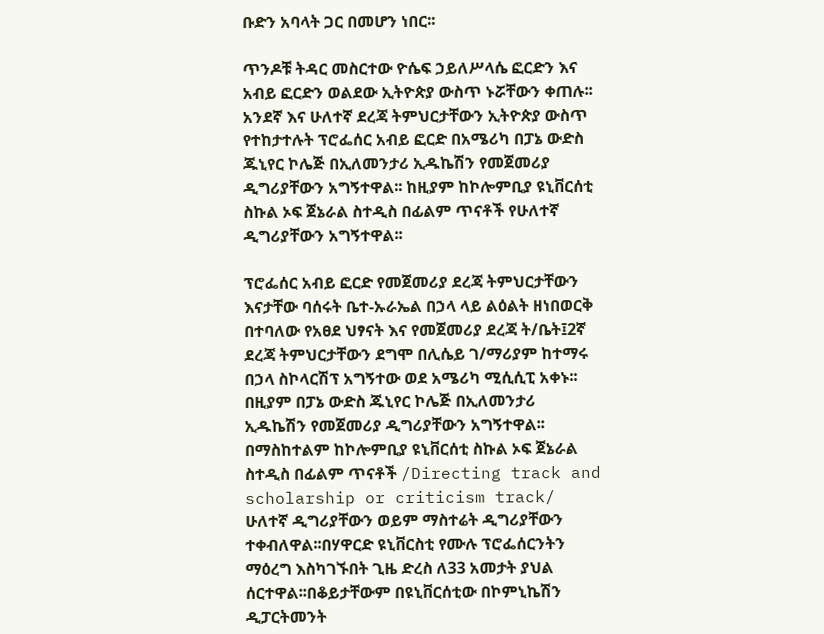ቡድን አባላት ጋር በመሆን ነበር፡፡

ጥንዶቹ ትዳር መስርተው ዮሴፍ ኃይለሥላሴ ፎርድን እና አብይ ፎርድን ወልደው ኢትዮጵያ ውስጥ ኑሯቸውን ቀጠሉ፡፡ አንደኛ እና ሁለተኛ ደረጃ ትምህርታቸውን ኢትዮጵያ ውስጥ የተከታተሉት ፕሮፌሰር አብይ ፎርድ በአሜሪካ በፓኔ ውድስ ጁኒየር ኮሌጅ በኢለመንታሪ ኢዱኬሽን የመጀመሪያ ዲግሪያቸውን አግኝተዋል፡፡ ከዚያም ከኮሎምቢያ ዩኒቨርሰቲ ስኩል ኦፍ ጀኔራል ስተዲስ በፊልም ጥናቶች የሁለተኛ ዲግሪያቸውን አግኝተዋል፡፡

ፕሮፌሰር አብይ ፎርድ የመጀመሪያ ደረጃ ትምህርታቸውን እናታቸው ባሰሩት ቤተ-ኡራኤል በኃላ ላይ ልዕልት ዘነበወርቅ በተባለው የአፀደ ህፃናት እና የመጀመሪያ ደረጃ ት/ቤት፤2ኛ ደረጃ ትምህርታቸውን ደግሞ በሊሴይ ገ/ማሪያም ከተማሩ በኃላ ስኮላርሽፕ አግኝተው ወደ አሜሪካ ሚሲሲፒ አቀኑ፡፡ በዚያም በፓኔ ውድስ ጁኒየር ኮሌጅ በኢለመንታሪ ኢዱኬሽን የመጀመሪያ ዲግሪያቸውን አግኝተዋል፡፡ በማስከተልም ከኮሎምቢያ ዩኒቨርሰቲ ስኩል ኦፍ ጀኔራል ስተዲስ በፊልም ጥናቶች /Directing track and scholarship or criticism track/ ሁለተኛ ዲግሪያቸውን ወይም ማስተሬት ዲግሪያቸውን ተቀብለዋል፡፡በሃዋርድ ዩኒቨርስቲ የሙሉ ፕሮፌሰርንትን ማዕረግ እስካገኙበት ጊዜ ድረስ ለ33 አመታት ያህል ሰርተዋል፡፡በቆይታቸውም በዩኒቨርሰቲው በኮምኒኬሽን ዲፓርትመንት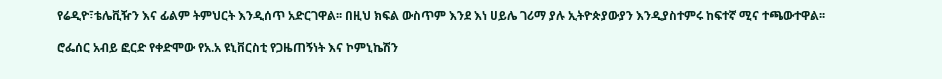የሬዲዮ፣ቴሌቪዥን እና ፊልም ትምህርት እንዲሰጥ አድርገዋል፡፡ በዚህ ክፍል ውስጥም እንደ እነ ሀይሌ ገሪማ ያሉ ኢትዮጵያውያን እንዲያስተምሩ ከፍተኛ ሚና ተጫውተዋል፡፡

ሮፌሰር አብይ ፎርድ የቀድሞው የአ.አ ዩኒቨርስቲ የጋዜጠኝነት እና ኮምኒኬሽን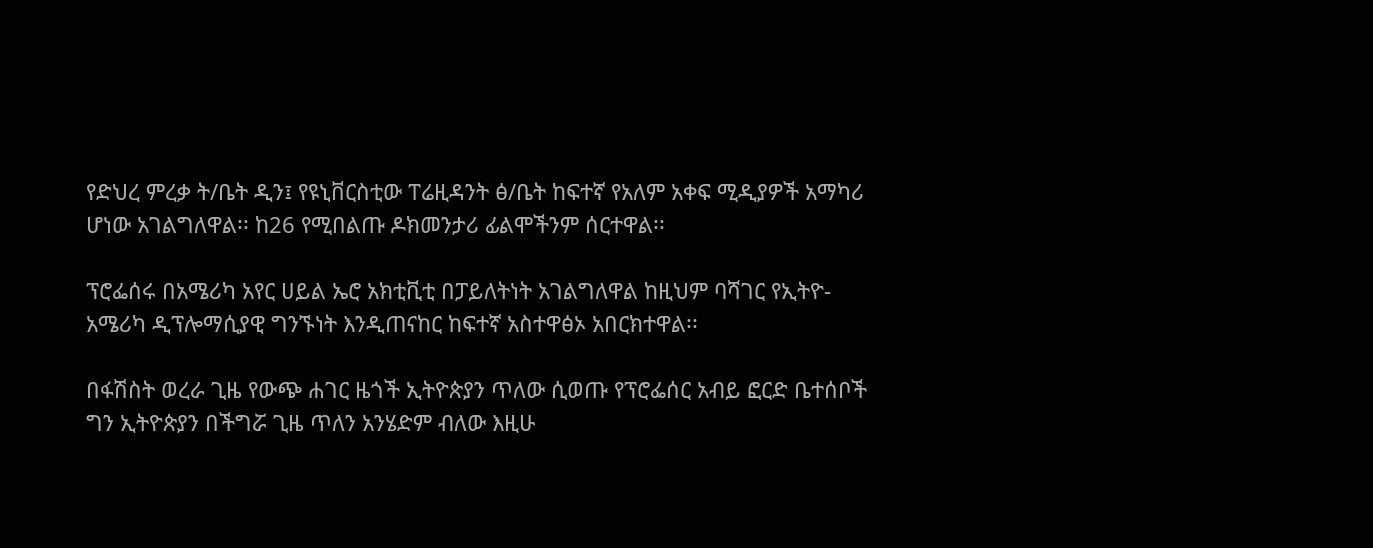የድህረ ምረቃ ት/ቤት ዲን፤ የዩኒቨርስቲው ፐሬዚዳንት ፅ/ቤት ከፍተኛ የአለም አቀፍ ሚዲያዎች አማካሪ ሆነው አገልግለዋል፡፡ ከ26 የሚበልጡ ዶክመንታሪ ፊልሞችንም ሰርተዋል፡፡

ፕሮፌሰሩ በአሜሪካ አየር ሀይል ኤሮ አክቲቪቲ በፓይለትነት አገልግለዋል ከዚህም ባሻገር የኢትዮ- አሜሪካ ዲፕሎማሲያዊ ግንኙነት እንዲጠናከር ከፍተኛ አስተዋፅኦ አበርክተዋል፡፡

በፋሽስት ወረራ ጊዜ የውጭ ሐገር ዜጎች ኢትዮጵያን ጥለው ሲወጡ የፕሮፌሰር አብይ ፎርድ ቤተሰቦች ግን ኢትዮጵያን በችግሯ ጊዜ ጥለን አንሄድም ብለው እዚሁ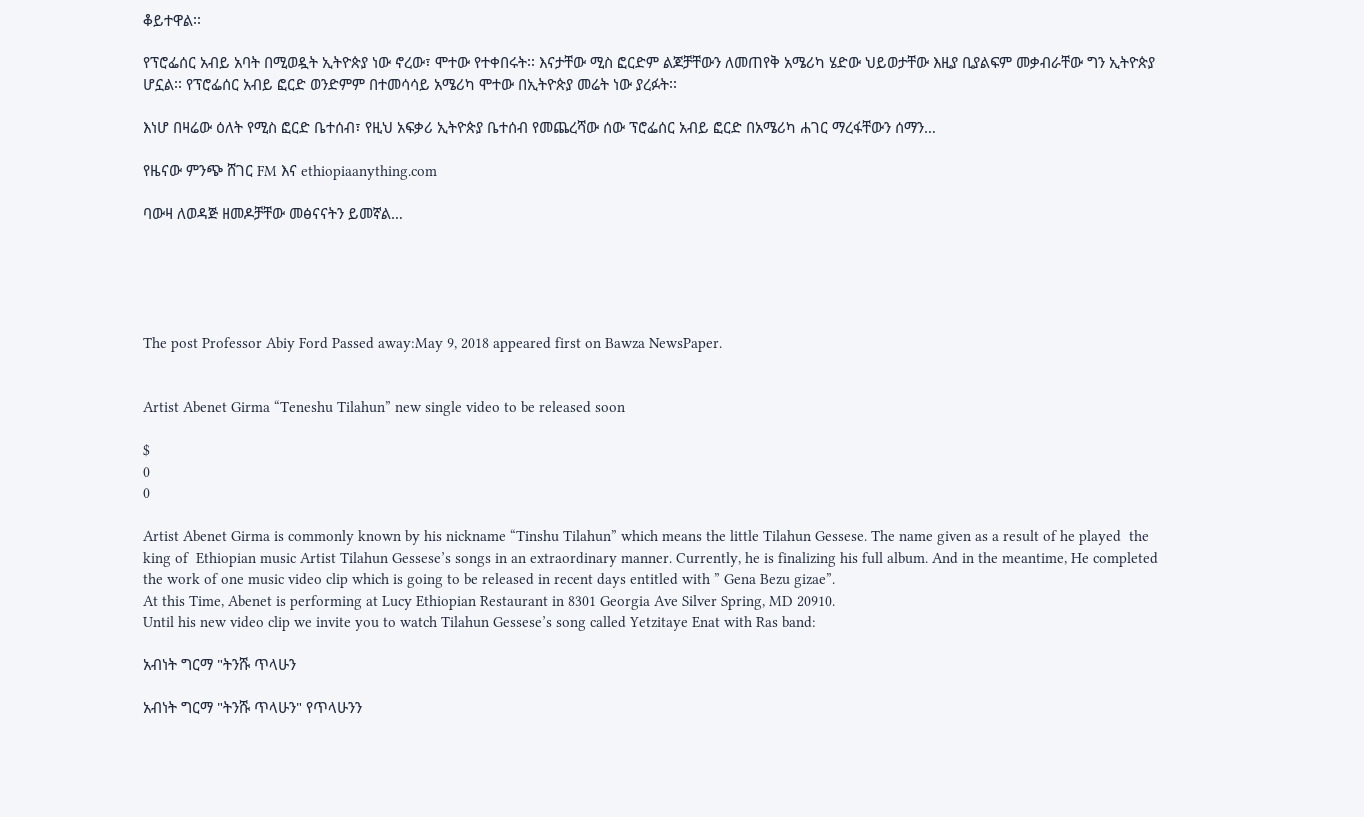ቆይተዋል፡፡

የፕሮፌሰር አብይ አባት በሚወዷት ኢትዮጵያ ነው ኖረው፣ ሞተው የተቀበሩት፡፡ እናታቸው ሚስ ፎርድም ልጆቻቸውን ለመጠየቅ አሜሪካ ሄድው ህይወታቸው እዚያ ቢያልፍም መቃብራቸው ግን ኢትዮጵያ ሆኗል፡፡ የፕሮፌሰር አብይ ፎርድ ወንድምም በተመሳሳይ አሜሪካ ሞተው በኢትዮጵያ መሬት ነው ያረፉት፡፡

እነሆ በዛሬው ዕለት የሚስ ፎርድ ቤተሰብ፣ የዚህ አፍቃሪ ኢትዮጵያ ቤተሰብ የመጨረሻው ሰው ፕሮፌሰር አብይ ፎርድ በአሜሪካ ሐገር ማረፋቸውን ሰማን…

የዜናው ምንጭ ሸገር FM እና ethiopiaanything.com

ባውዛ ለወዳጅ ዘመዶቻቸው መፅናናትን ይመኛል…





The post Professor Abiy Ford Passed away:May 9, 2018 appeared first on Bawza NewsPaper.


Artist Abenet Girma “Teneshu Tilahun” new single video to be released soon

$
0
0

Artist Abenet Girma is commonly known by his nickname “Tinshu Tilahun” which means the little Tilahun Gessese. The name given as a result of he played  the king of  Ethiopian music Artist Tilahun Gessese’s songs in an extraordinary manner. Currently, he is finalizing his full album. And in the meantime, He completed the work of one music video clip which is going to be released in recent days entitled with ” Gena Bezu gizae”.
At this Time, Abenet is performing at Lucy Ethiopian Restaurant in 8301 Georgia Ave Silver Spring, MD 20910.
Until his new video clip we invite you to watch Tilahun Gessese’s song called Yetzitaye Enat with Ras band:

አብነት ግርማ "ትንሹ ጥላሁን

አብነት ግርማ "ትንሹ ጥላሁን" የጥላሁንን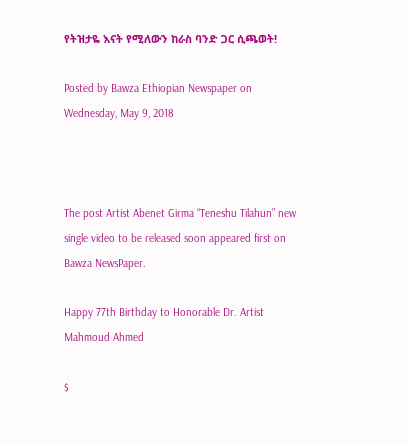የትዝታዬ እናት የሚለውን ከራስ ባንድ ጋር ሲጫወት!

Posted by Bawza Ethiopian Newspaper on Wednesday, May 9, 2018



The post Artist Abenet Girma “Teneshu Tilahun” new single video to be released soon appeared first on Bawza NewsPaper.

Happy 77th Birthday to Honorable Dr. Artist Mahmoud Ahmed

$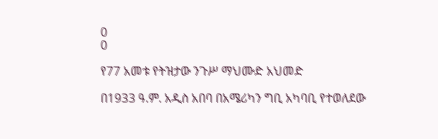0
0

የ77 አመቱ የትዝታው ንጉሥ ማህሙድ አህመድ

በ1933 ዓ.ም. አዲስ አበባ በአሜሪካን ግቢ አካባቢ የተወለደው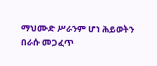ማህሙድ ሥራንም ሆነ ሕይወትን በራሱ መጋፈጥ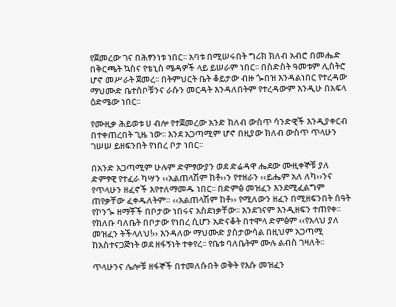የጀመረው ገና በሕፃንነቱ ነበር፡፡ አባቱ በሚሠሩበት ግሪክ ክለብ አብሮ በመሔድ በቅርጫት ኳስና የቴኒስ ሜዳዎች ላይ ይሠራም ነበር፡፡ በስድስት ዓመቱም ሊስትሮ ሆኖ መሥራት ጀመረ፡፡ በትምህርት ቤት ቆይታው ብዙ ጐበዝ እንዳልነበር የተረዳው ማህሙድ ቤተሰቦቹንና ራሱን መርዳት እንዳለበትም የተረዳውም እንዲሁ በአፍላ ዕድሜው ነበር፡፡

የሙዚቃ ሕይወቱ ሀ ብሎ የተጀመረው አንድ ክለብ ውስጥ ሳንድዊች እንዲያቀርብ በተቀጠረበት ጊዜ ነው፡፡ እንደ አጋጣሚም ሆኖ በዚያው ክለብ ውስጥ ጥላሁን ገሠሠ ይዘፍንበት የነበረ ቦታ ነበር፡፡

በአንድ አጋጣሚም ሁሉም ድምፃውያን ወደ ድሬዳዋ ሔደው ሙዚቀኞቹ ያለ ድምፃዊ የተፈራ ካሣን ‹‹አልጠላሽም ከቶ››ን የተዘራን ‹‹ይሔም አለ ለካ››ንና የጥላሁን ዘፈኖች እየተለማመዱ ነበር፡፡ በድምፅ መዝፈን እንደሚፈልግም ጠየቃቸው ፈቀዱለትም። ‹‹አልጠላሽም ከቶ›› የሚለውን ዘፈን በሚዘፍንበት ሰዓት የኮንጐ ዘማቾች በቦታው ነበሩና አስደነቃቸው፡፡ እንደገናም እንዲዘፍን ተጠየቀ፡፡ የክለቡ ባለቤት በቦታው የነበረ ሲሆን አድናቆት በተሞላ ድምፅም ‹‹የአላህ ያለ መዝፈን ትችላለህ!›› እንዳለው ማህሙድ ያስታውሳል በዚህም አጋጣሚ ከአስተናጋጅነት ወደ ዘፋኝነት ተቀየረ፡፡ የቤቱ ባለቤትም ሙሉ ልብስ ገዛለት፡፡

ጥላሁንና ሌሎቹ ዘፋኞች በተመለሱበት ወቅት የእሱ መዝፈን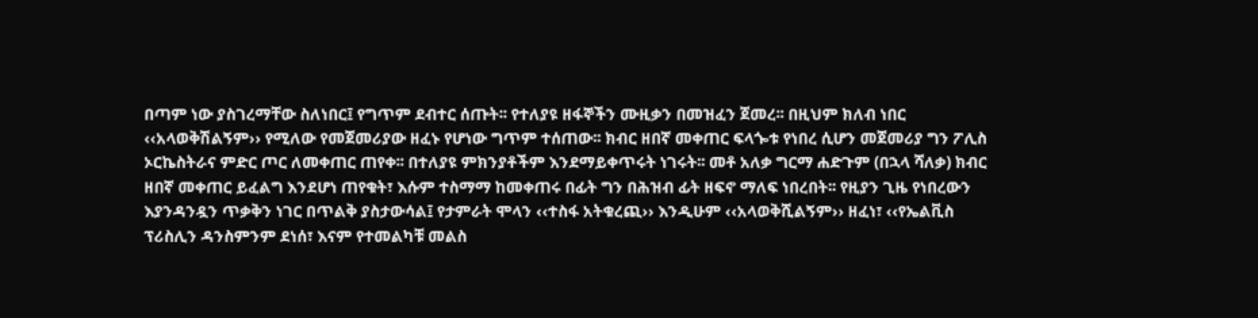በጣም ነው ያስገረማቸው ስለነበር፤ የግጥም ደብተር ሰጡት፡፡ የተለያዩ ዘፋኞችን ሙዚቃን በመዝፈን ጀመረ፡፡ በዚህም ክለብ ነበር ‹‹አላወቅሽልኝም›› የሚለው የመጀመሪያው ዘፈኑ የሆነው ግጥም ተሰጠው፡፡ ክብር ዘበኛ መቀጠር ፍላጐቱ የነበረ ሲሆን መጀመሪያ ግን ፖሊስ ኦርኬስትራና ምድር ጦር ለመቀጠር ጠየቀ፡፡ በተለያዩ ምክንያቶችም እንደማይቀጥሩት ነገሩት፡፡ መቶ አለቃ ግርማ ሐድጉም (በኋላ ሻለቃ) ክብር ዘበኛ መቀጠር ይፈልግ እንደሆነ ጠየቁት፣ እሱም ተስማማ ከመቀጠሩ በፊት ግን በሕዝብ ፊት ዘፍኖ ማለፍ ነበረበት፡፡ የዚያን ጊዜ የነበረውን እያንዳንዷን ጥቃቅን ነገር በጥልቅ ያስታውሳል፤ የታምራት ሞላን ‹‹ተስፋ አትቁረጪ›› እንዲሁም ‹‹አላወቅሺልኝም›› ዘፈነ፣ ‹‹የኤልቪስ ፕሪስሊን ዳንስምንም ደነሰ፣ እናም የተመልካቹ መልስ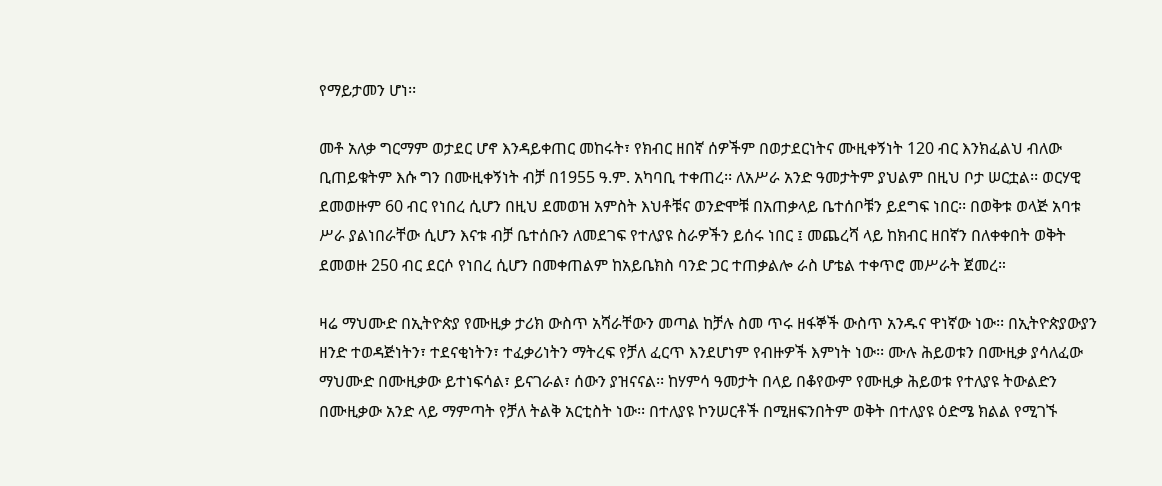የማይታመን ሆነ፡፡

መቶ አለቃ ግርማም ወታደር ሆኖ እንዳይቀጠር መከሩት፣ የክብር ዘበኛ ሰዎችም በወታደርነትና ሙዚቀኝነት 120 ብር እንክፈልህ ብለው ቢጠይቁትም እሱ ግን በሙዚቀኝነት ብቻ በ1955 ዓ.ም. አካባቢ ተቀጠረ፡፡ ለአሥራ አንድ ዓመታትም ያህልም በዚህ ቦታ ሠርቷል፡፡ ወርሃዊ ደመወዙም 60 ብር የነበረ ሲሆን በዚህ ደመወዝ አምስት እህቶቹና ወንድሞቹ በአጠቃላይ ቤተሰቦቹን ይደግፍ ነበር፡፡ በወቅቱ ወላጅ አባቱ ሥራ ያልነበራቸው ሲሆን እናቱ ብቻ ቤተሰቡን ለመደገፍ የተለያዩ ስራዎችን ይሰሩ ነበር ፤ መጨረሻ ላይ ከክብር ዘበኛን በለቀቀበት ወቅት ደመወዙ 250 ብር ደርሶ የነበረ ሲሆን በመቀጠልም ከአይቤክስ ባንድ ጋር ተጠቃልሎ ራስ ሆቴል ተቀጥሮ መሥራት ጀመረ።

ዛሬ ማህሙድ በኢትዮጵያ የሙዚቃ ታሪክ ውስጥ አሻራቸውን መጣል ከቻሉ ስመ ጥሩ ዘፋኞች ውስጥ አንዱና ዋነኛው ነው፡፡ በኢትዮጵያውያን ዘንድ ተወዳጅነትን፣ ተደናቂነትን፣ ተፈቃሪነትን ማትረፍ የቻለ ፈርጥ እንደሆነም የብዙዎች እምነት ነው፡፡ ሙሉ ሕይወቱን በሙዚቃ ያሳለፈው ማህሙድ በሙዚቃው ይተነፍሳል፣ ይናገራል፣ ሰውን ያዝናናል፡፡ ከሃምሳ ዓመታት በላይ በቆየውም የሙዚቃ ሕይወቱ የተለያዩ ትውልድን በሙዚቃው አንድ ላይ ማምጣት የቻለ ትልቅ አርቲስት ነው፡፡ በተለያዩ ኮንሠርቶች በሚዘፍንበትም ወቅት በተለያዩ ዕድሜ ክልል የሚገኙ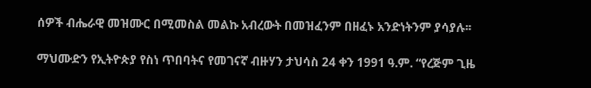ሰዎች ብሔራዊ መዝሙር በሚመስል መልኩ አብረውት በመዝፈንም በዘፈኑ አንድነትንም ያሳያሉ፡፡

ማህሙድን የኢትዮጵያ የስነ ጥበባትና የመገናኛ ብዙሃን ታህሳስ 24 ቀን 1991 ዓ.ም. “የረጅም ጊዜ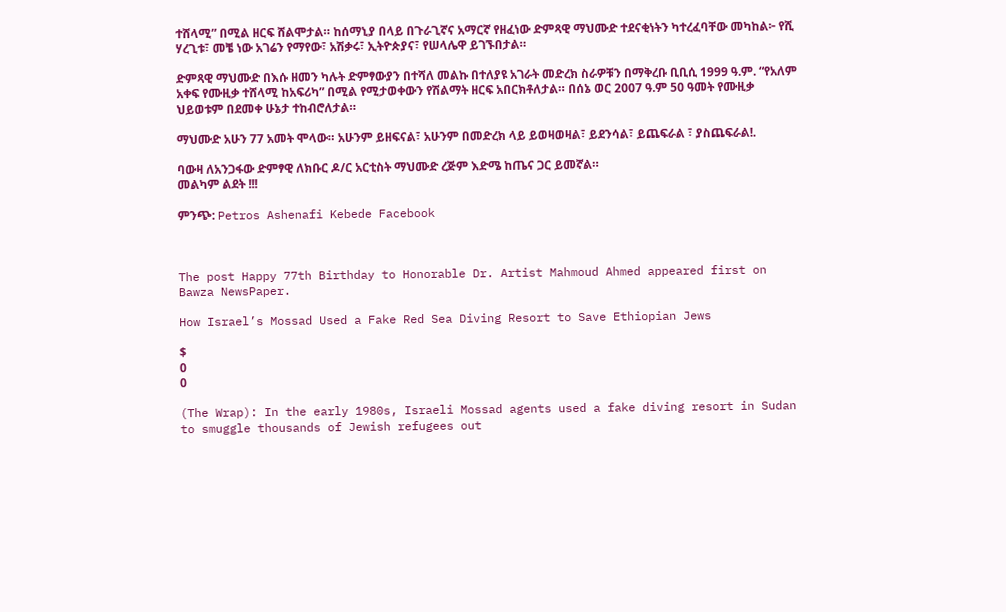ተሸላሚ” በሚል ዘርፍ ሸልሞታል። ከሰማኒያ በላይ በጉራጊኛና አማርኛ የዘፈነው ድምጻዊ ማህሙድ ተደናቂነትን ካተረፈባቸው መካከል፦ የሺ ሃረጊቱ፣ መቼ ነው አገሬን የማየው፣ አሽቃሩ፣ ኢትዮጵያና፣ የሠላሌዋ ይገኙበታል።

ድምጻዊ ማህሙድ በእሱ ዘመን ካሉት ድምፃውያን በተሻለ መልኩ በተለያዩ አገራት መድረክ ስራዎቹን በማቅረቡ ቢቢሲ 1999 ዓ.ም. “የአለም አቀፍ የሙዚቃ ተሸላሚ ከአፍሪካ” በሚል የሚታወቀውን የሽልማት ዘርፍ አበርክቶለታል። በሰኔ ወር 2007 ዓ.ም 50 ዓመት የሙዚቃ ህይወቱም በደመቀ ሁኔታ ተከብሮለታል።

ማህሙድ አሁን 77 አመት ሞላው። አሁንም ይዘፍናል፣ አሁንም በመድረክ ላይ ይወዛወዛል፣ ይደንሳል፣ ይጨፍራል ፣ ያስጨፍራል!.

ባውዛ ለአንጋፋው ድምፃዊ ለክቡር ዶ/ር አርቲስት ማህሙድ ረጅም እድሜ ከጤና ጋር ይመኛል።
መልካም ልደት !!!

ምንጭ: Petros Ashenafi Kebede Facebook



The post Happy 77th Birthday to Honorable Dr. Artist Mahmoud Ahmed appeared first on Bawza NewsPaper.

How Israel’s Mossad Used a Fake Red Sea Diving Resort to Save Ethiopian Jews

$
0
0

(The Wrap): In the early 1980s, Israeli Mossad agents used a fake diving resort in Sudan to smuggle thousands of Jewish refugees out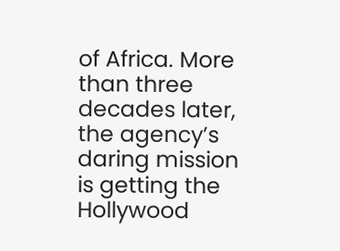of Africa. More than three decades later, the agency’s daring mission is getting the Hollywood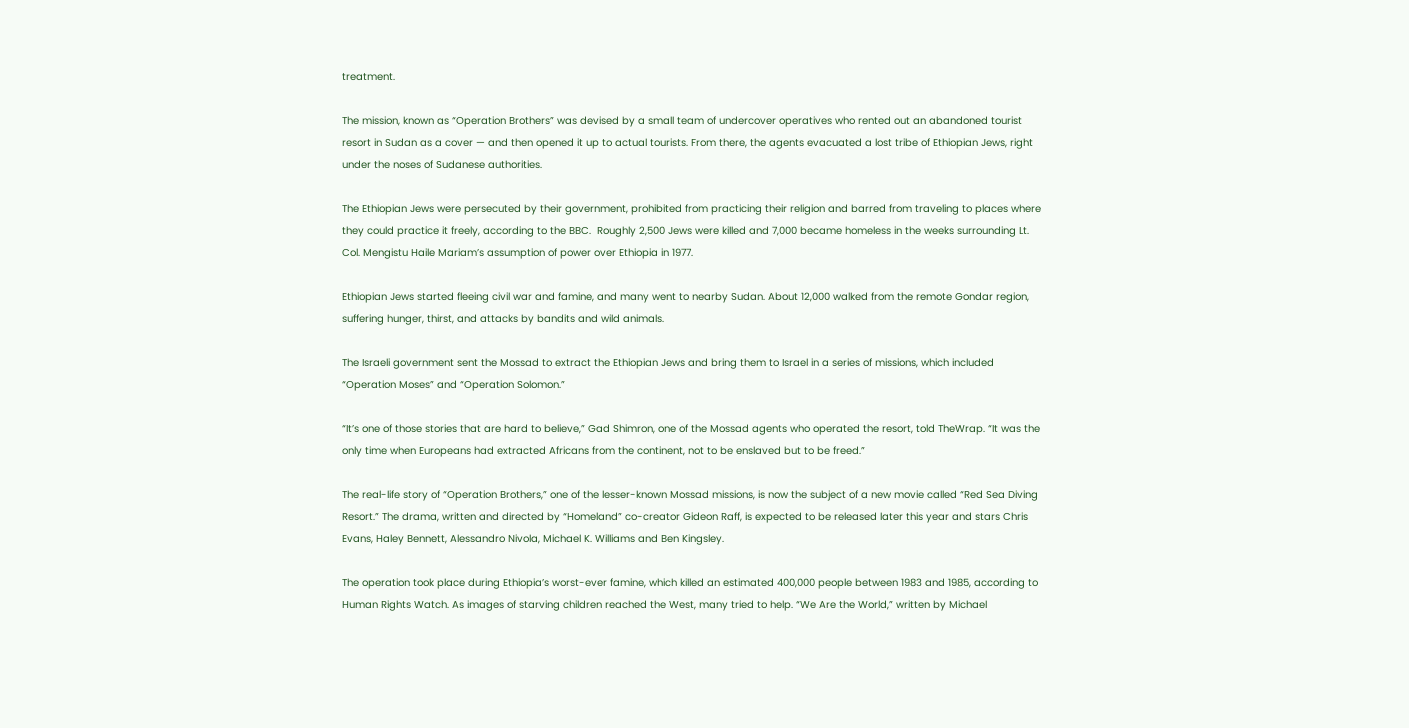treatment.

The mission, known as “Operation Brothers” was devised by a small team of undercover operatives who rented out an abandoned tourist resort in Sudan as a cover — and then opened it up to actual tourists. From there, the agents evacuated a lost tribe of Ethiopian Jews, right under the noses of Sudanese authorities.

The Ethiopian Jews were persecuted by their government, prohibited from practicing their religion and barred from traveling to places where they could practice it freely, according to the BBC.  Roughly 2,500 Jews were killed and 7,000 became homeless in the weeks surrounding Lt. Col. Mengistu Haile Mariam’s assumption of power over Ethiopia in 1977.

Ethiopian Jews started fleeing civil war and famine, and many went to nearby Sudan. About 12,000 walked from the remote Gondar region, suffering hunger, thirst, and attacks by bandits and wild animals.

The Israeli government sent the Mossad to extract the Ethiopian Jews and bring them to Israel in a series of missions, which included “Operation Moses” and “Operation Solomon.”

“It’s one of those stories that are hard to believe,” Gad Shimron, one of the Mossad agents who operated the resort, told TheWrap. “It was the only time when Europeans had extracted Africans from the continent, not to be enslaved but to be freed.”

The real-life story of “Operation Brothers,” one of the lesser-known Mossad missions, is now the subject of a new movie called “Red Sea Diving Resort.” The drama, written and directed by “Homeland” co-creator Gideon Raff, is expected to be released later this year and stars Chris Evans, Haley Bennett, Alessandro Nivola, Michael K. Williams and Ben Kingsley.

The operation took place during Ethiopia’s worst-ever famine, which killed an estimated 400,000 people between 1983 and 1985, according to Human Rights Watch. As images of starving children reached the West, many tried to help. “We Are the World,” written by Michael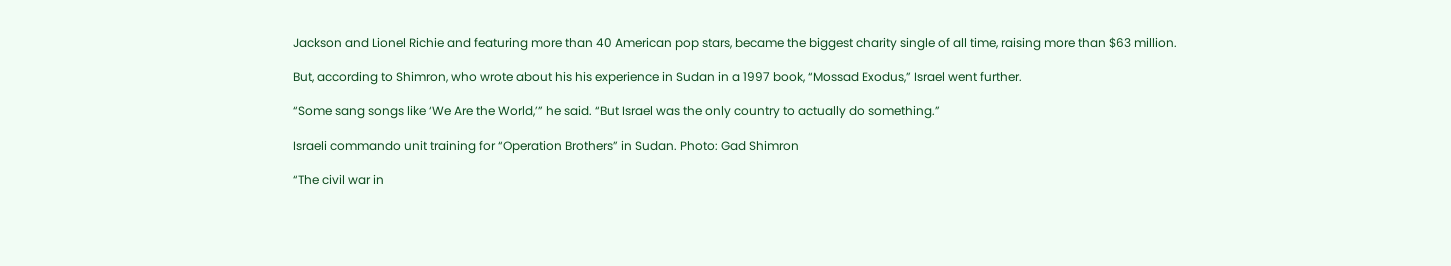Jackson and Lionel Richie and featuring more than 40 American pop stars, became the biggest charity single of all time, raising more than $63 million.

But, according to Shimron, who wrote about his his experience in Sudan in a 1997 book, “Mossad Exodus,” Israel went further.

“Some sang songs like ‘We Are the World,’” he said. “But Israel was the only country to actually do something.”

Israeli commando unit training for “Operation Brothers” in Sudan. Photo: Gad Shimron

“The civil war in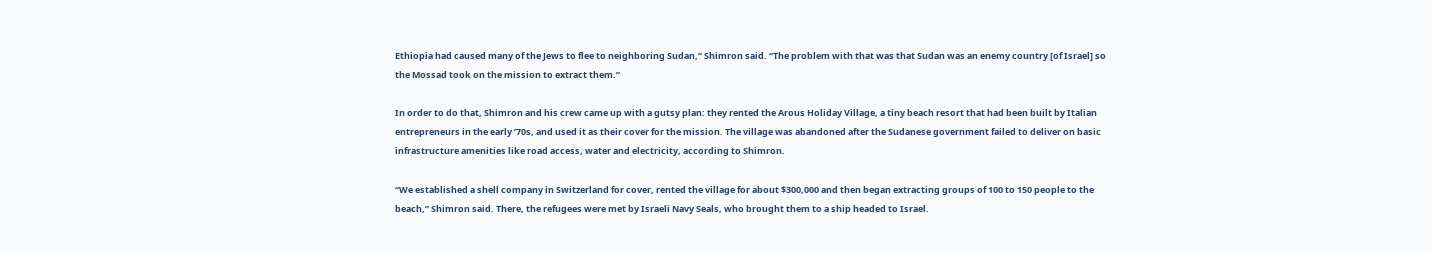Ethiopia had caused many of the Jews to flee to neighboring Sudan,” Shimron said. “The problem with that was that Sudan was an enemy country [of Israel] so the Mossad took on the mission to extract them.”

In order to do that, Shimron and his crew came up with a gutsy plan: they rented the Arous Holiday Village, a tiny beach resort that had been built by Italian entrepreneurs in the early ’70s, and used it as their cover for the mission. The village was abandoned after the Sudanese government failed to deliver on basic infrastructure amenities like road access, water and electricity, according to Shimron.

“We established a shell company in Switzerland for cover, rented the village for about $300,000 and then began extracting groups of 100 to 150 people to the beach,” Shimron said. There, the refugees were met by Israeli Navy Seals, who brought them to a ship headed to Israel.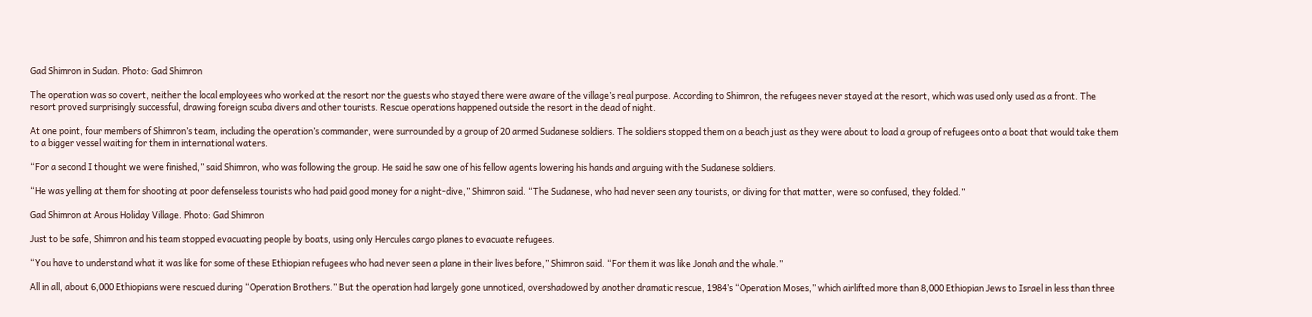Gad Shimron in Sudan. Photo: Gad Shimron

The operation was so covert, neither the local employees who worked at the resort nor the guests who stayed there were aware of the village’s real purpose. According to Shimron, the refugees never stayed at the resort, which was used only used as a front. The resort proved surprisingly successful, drawing foreign scuba divers and other tourists. Rescue operations happened outside the resort in the dead of night.

At one point, four members of Shimron’s team, including the operation’s commander, were surrounded by a group of 20 armed Sudanese soldiers. The soldiers stopped them on a beach just as they were about to load a group of refugees onto a boat that would take them to a bigger vessel waiting for them in international waters.

“For a second I thought we were finished,” said Shimron, who was following the group. He said he saw one of his fellow agents lowering his hands and arguing with the Sudanese soldiers.

“He was yelling at them for shooting at poor defenseless tourists who had paid good money for a night-dive,” Shimron said. “The Sudanese, who had never seen any tourists, or diving for that matter, were so confused, they folded.”

Gad Shimron at Arous Holiday Village. Photo: Gad Shimron

Just to be safe, Shimron and his team stopped evacuating people by boats, using only Hercules cargo planes to evacuate refugees.

“You have to understand what it was like for some of these Ethiopian refugees who had never seen a plane in their lives before,” Shimron said. “For them it was like Jonah and the whale.”

All in all, about 6,000 Ethiopians were rescued during “Operation Brothers.” But the operation had largely gone unnoticed, overshadowed by another dramatic rescue, 1984’s “Operation Moses,” which airlifted more than 8,000 Ethiopian Jews to Israel in less than three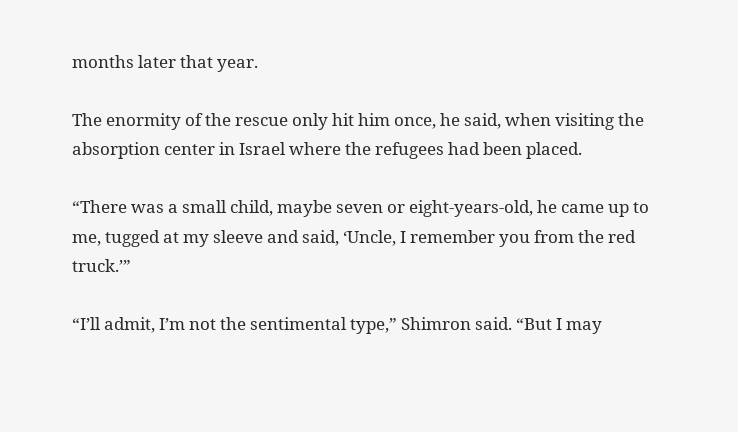months later that year.

The enormity of the rescue only hit him once, he said, when visiting the absorption center in Israel where the refugees had been placed.

“There was a small child, maybe seven or eight-years-old, he came up to me, tugged at my sleeve and said, ‘Uncle, I remember you from the red truck.’”

“I’ll admit, I’m not the sentimental type,” Shimron said. “But I may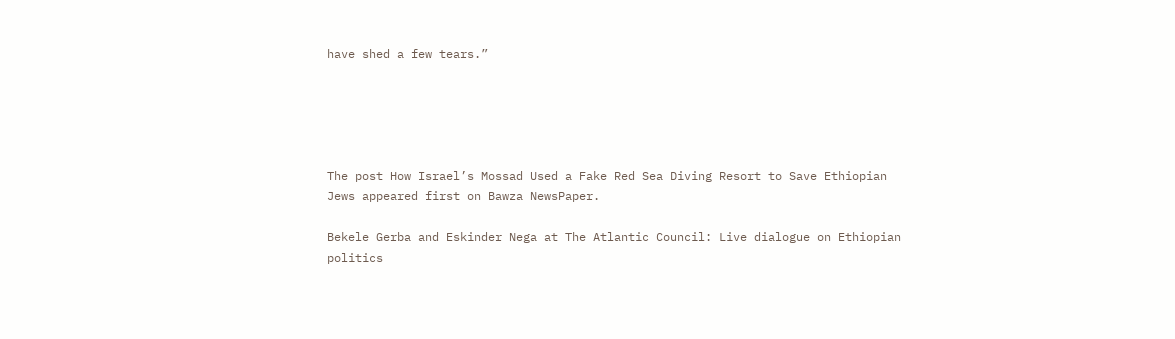have shed a few tears.”





The post How Israel’s Mossad Used a Fake Red Sea Diving Resort to Save Ethiopian Jews appeared first on Bawza NewsPaper.

Bekele Gerba and Eskinder Nega at The Atlantic Council: Live dialogue on Ethiopian politics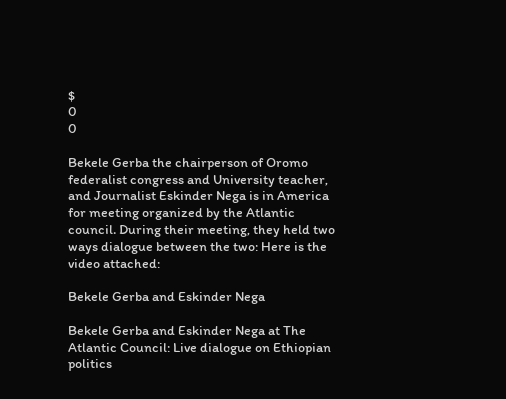$
0
0

Bekele Gerba the chairperson of Oromo federalist congress and University teacher, and Journalist Eskinder Nega is in America for meeting organized by the Atlantic council. During their meeting, they held two ways dialogue between the two: Here is the video attached:

Bekele Gerba and Eskinder Nega

Bekele Gerba and Eskinder Nega at The Atlantic Council: Live dialogue on Ethiopian politics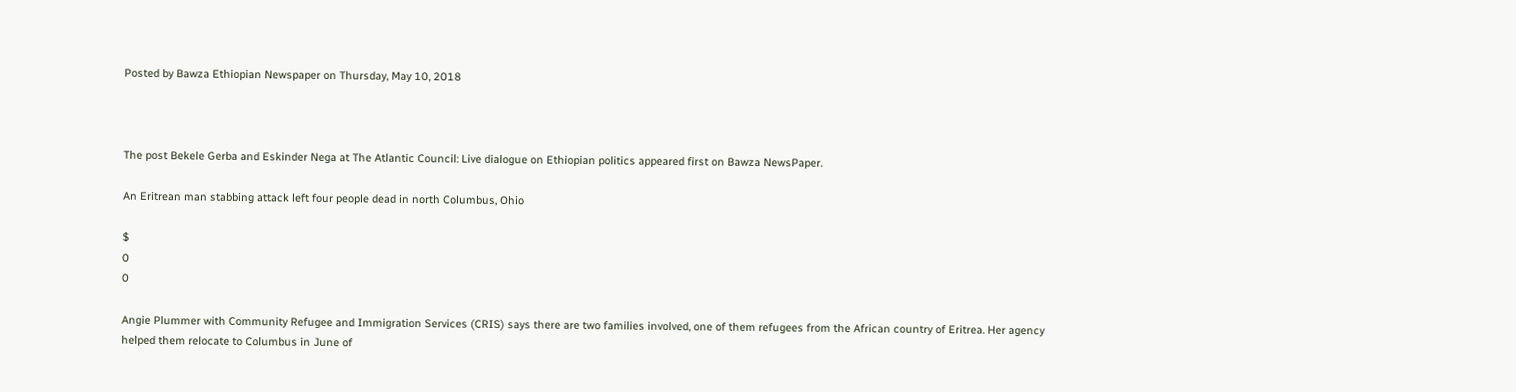Posted by Bawza Ethiopian Newspaper on Thursday, May 10, 2018



The post Bekele Gerba and Eskinder Nega at The Atlantic Council: Live dialogue on Ethiopian politics appeared first on Bawza NewsPaper.

An Eritrean man stabbing attack left four people dead in north Columbus, Ohio

$
0
0

Angie Plummer with Community Refugee and Immigration Services (CRIS) says there are two families involved, one of them refugees from the African country of Eritrea. Her agency helped them relocate to Columbus in June of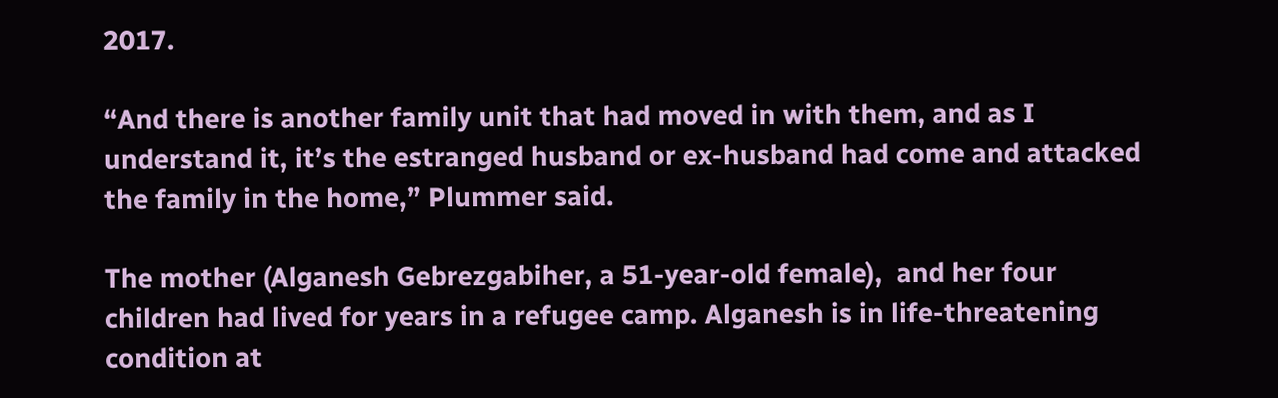2017.

“And there is another family unit that had moved in with them, and as I understand it, it’s the estranged husband or ex-husband had come and attacked the family in the home,” Plummer said.

The mother (Alganesh Gebrezgabiher, a 51-year-old female),  and her four children had lived for years in a refugee camp. Alganesh is in life-threatening condition at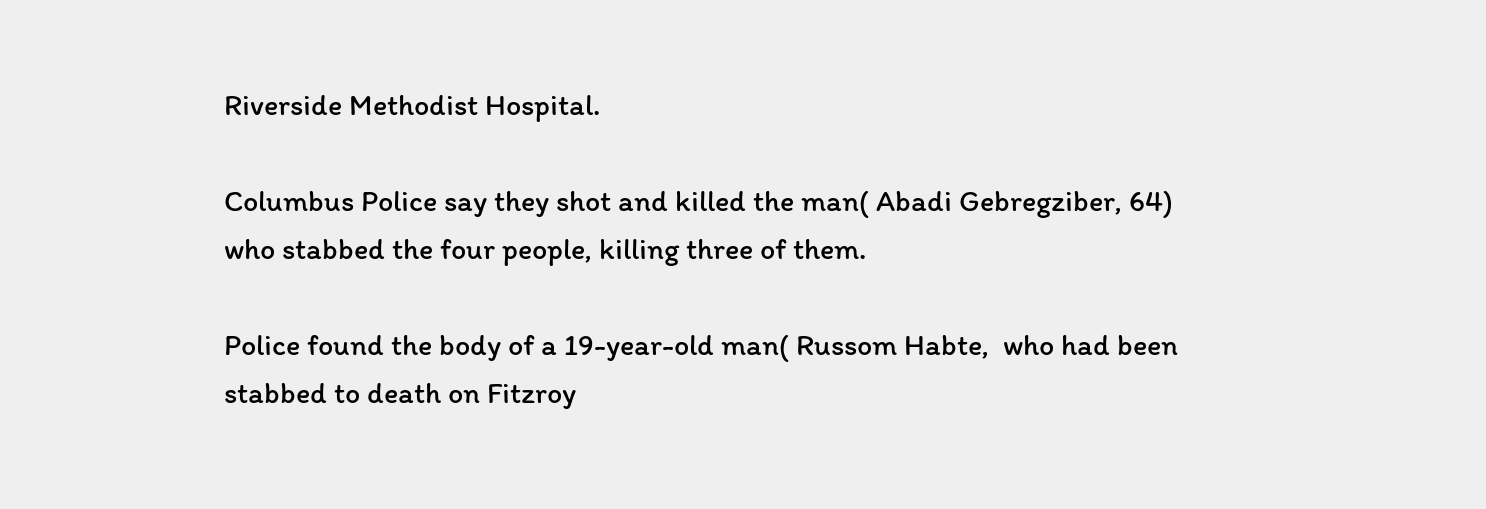Riverside Methodist Hospital.

Columbus Police say they shot and killed the man( Abadi Gebregziber, 64) who stabbed the four people, killing three of them.

Police found the body of a 19-year-old man( Russom Habte,  who had been stabbed to death on Fitzroy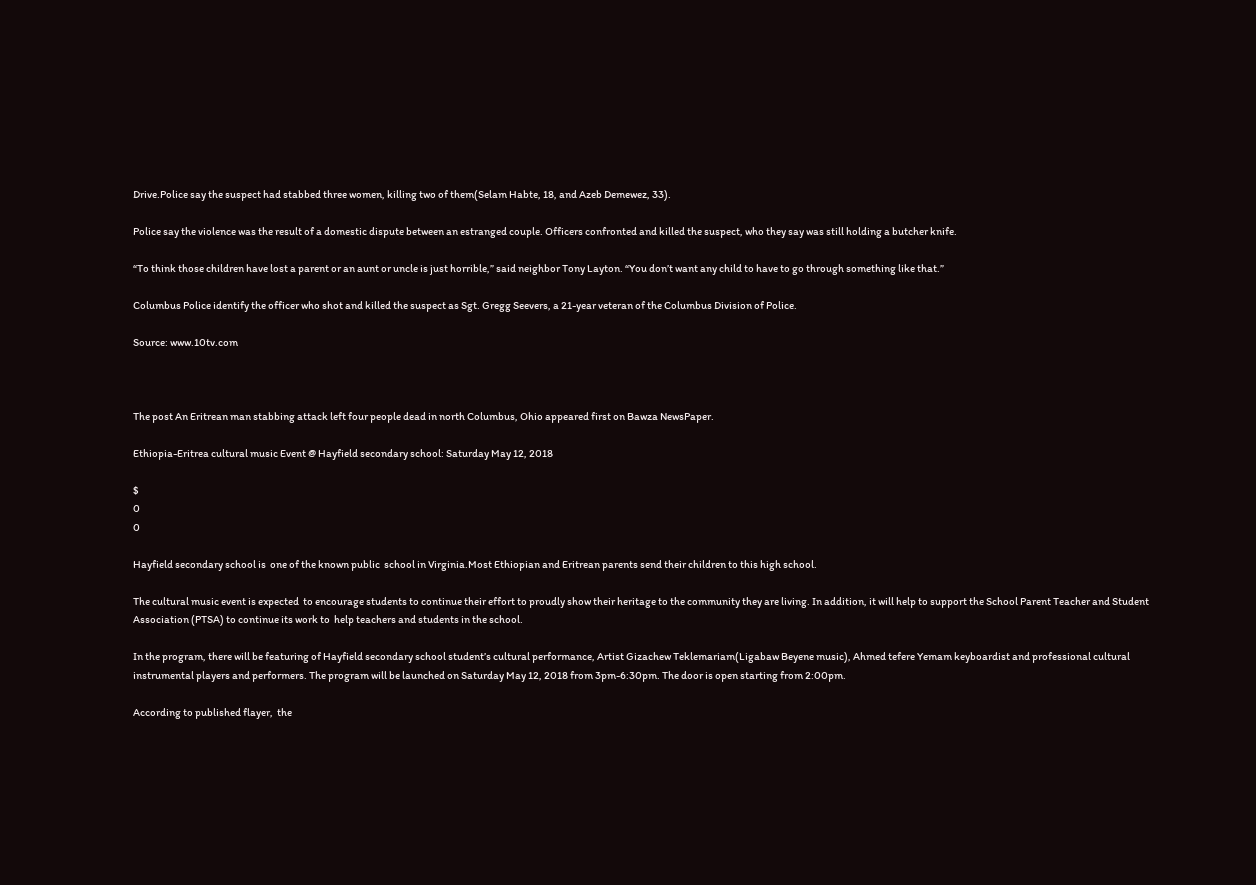Drive.Police say the suspect had stabbed three women, killing two of them(Selam Habte, 18, and Azeb Demewez, 33).

Police say the violence was the result of a domestic dispute between an estranged couple. Officers confronted and killed the suspect, who they say was still holding a butcher knife.

“To think those children have lost a parent or an aunt or uncle is just horrible,” said neighbor Tony Layton. “You don’t want any child to have to go through something like that.”

Columbus Police identify the officer who shot and killed the suspect as Sgt. Gregg Seevers, a 21-year veteran of the Columbus Division of Police.

Source: www.10tv.com



The post An Eritrean man stabbing attack left four people dead in north Columbus, Ohio appeared first on Bawza NewsPaper.

Ethiopia-Eritrea cultural music Event @ Hayfield secondary school: Saturday May 12, 2018

$
0
0

Hayfield secondary school is  one of the known public  school in Virginia.Most Ethiopian and Eritrean parents send their children to this high school.

The cultural music event is expected  to encourage students to continue their effort to proudly show their heritage to the community they are living. In addition, it will help to support the School Parent Teacher and Student Association (PTSA) to continue its work to  help teachers and students in the school.

In the program, there will be featuring of Hayfield secondary school student’s cultural performance, Artist Gizachew Teklemariam(Ligabaw Beyene music), Ahmed tefere Yemam keyboardist and professional cultural instrumental players and performers. The program will be launched on Saturday May 12, 2018 from 3pm-6:30pm. The door is open starting from 2:00pm.

According to published flayer,  the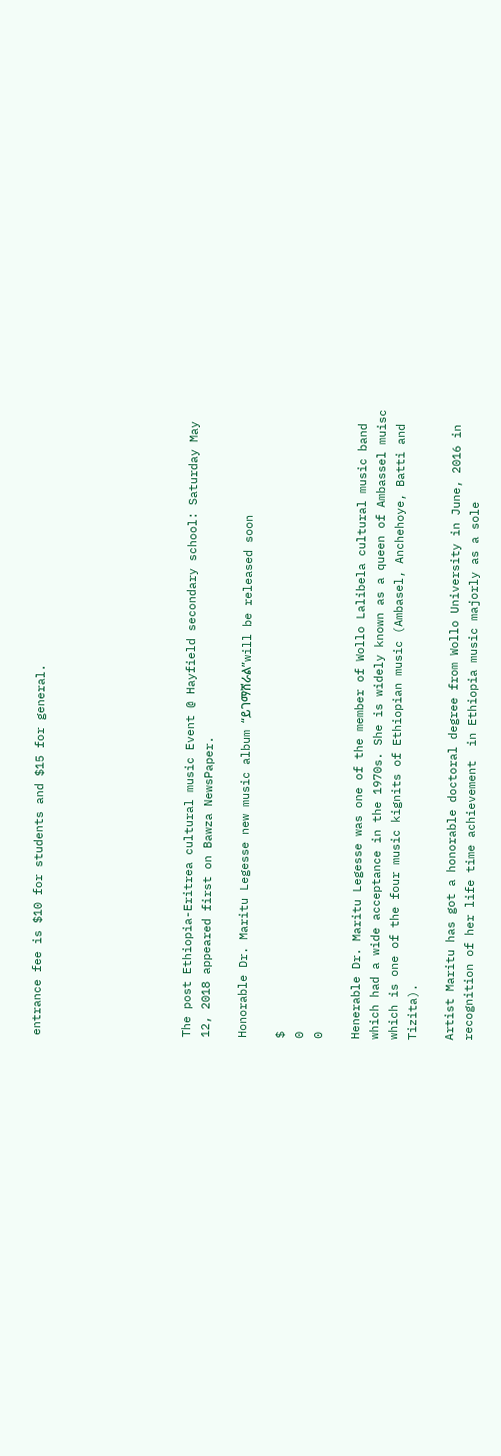entrance fee is $10 for students and $15 for general.







The post Ethiopia-Eritrea cultural music Event @ Hayfield secondary school: Saturday May 12, 2018 appeared first on Bawza NewsPaper.

Honorable Dr. Maritu Legesse new music album “ይገማሸራል”will be released soon

$
0
0

Henerable Dr. Maritu Legesse was one of the member of Wollo Lalibela cultural music band which had a wide acceptance in the 1970s. She is widely known as a queen of Ambassel muisc which is one of the four music kignits of Ethiopian music (Ambasel, Anchehoye, Batti and Tizita).

Artist Maritu has got a honorable doctoral degree from Wollo University in June, 2016 in recognition of her life time achievement  in Ethiopia music majorly as a sole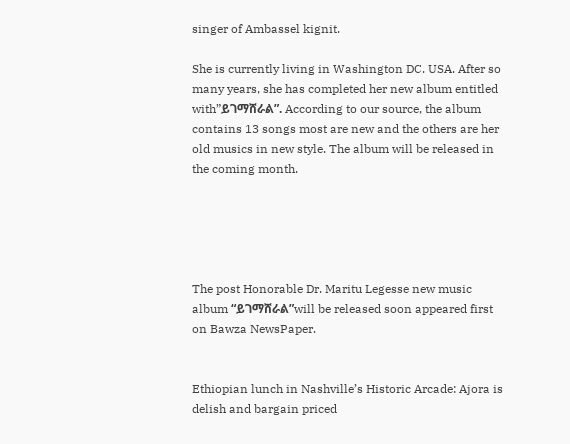singer of Ambassel kignit.

She is currently living in Washington DC. USA. After so many years, she has completed her new album entitled with”ይገማሸራል”. According to our source, the album contains 13 songs most are new and the others are her old musics in new style. The album will be released in the coming month.





The post Honorable Dr. Maritu Legesse new music album “ይገማሸራል”will be released soon appeared first on Bawza NewsPaper.


Ethiopian lunch in Nashville’s Historic Arcade: Ajora is delish and bargain priced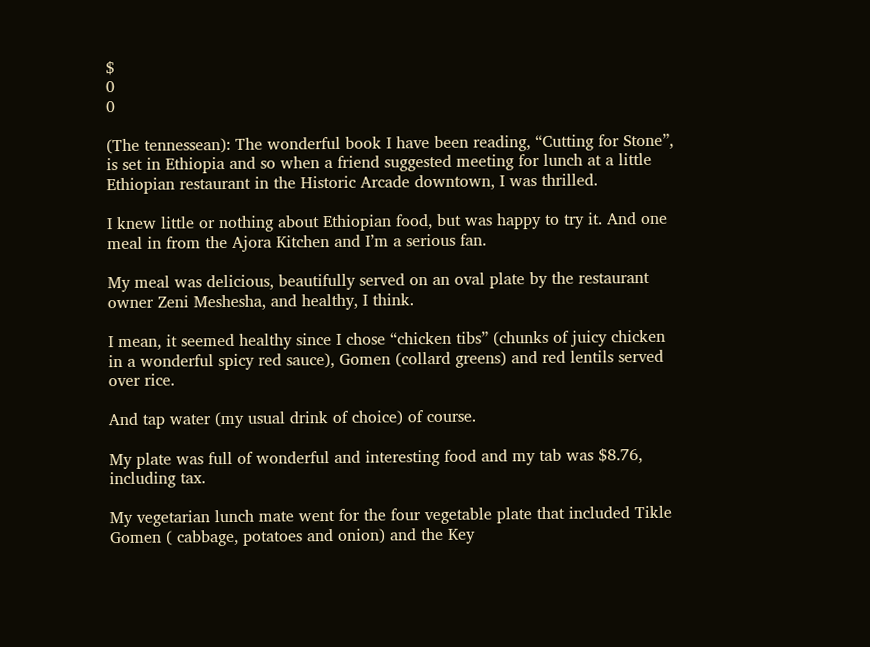$
0
0

(The tennessean): The wonderful book I have been reading, “Cutting for Stone”, is set in Ethiopia and so when a friend suggested meeting for lunch at a little Ethiopian restaurant in the Historic Arcade downtown, I was thrilled.

I knew little or nothing about Ethiopian food, but was happy to try it. And one meal in from the Ajora Kitchen and I’m a serious fan.

My meal was delicious, beautifully served on an oval plate by the restaurant owner Zeni Meshesha, and healthy, I think.

I mean, it seemed healthy since I chose “chicken tibs” (chunks of juicy chicken in a wonderful spicy red sauce), Gomen (collard greens) and red lentils served over rice.

And tap water (my usual drink of choice) of course.

My plate was full of wonderful and interesting food and my tab was $8.76, including tax.

My vegetarian lunch mate went for the four vegetable plate that included Tikle Gomen ( cabbage, potatoes and onion) and the Key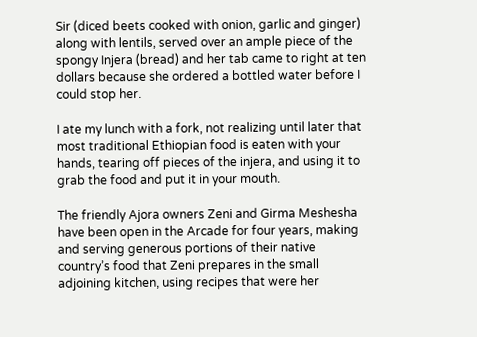Sir (diced beets cooked with onion, garlic and ginger) along with lentils, served over an ample piece of the spongy Injera (bread) and her tab came to right at ten dollars because she ordered a bottled water before I could stop her.

I ate my lunch with a fork, not realizing until later that most traditional Ethiopian food is eaten with your hands, tearing off pieces of the injera, and using it to grab the food and put it in your mouth.

The friendly Ajora owners Zeni and Girma Meshesha have been open in the Arcade for four years, making and serving generous portions of their native country’s food that Zeni prepares in the small adjoining kitchen, using recipes that were her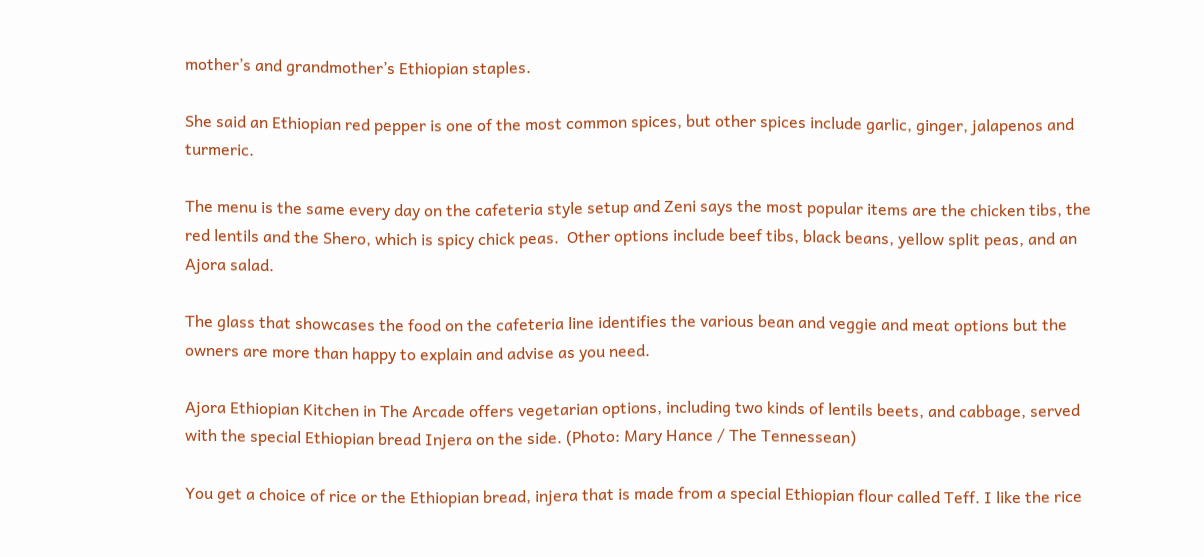mother’s and grandmother’s Ethiopian staples.

She said an Ethiopian red pepper is one of the most common spices, but other spices include garlic, ginger, jalapenos and turmeric.

The menu is the same every day on the cafeteria style setup and Zeni says the most popular items are the chicken tibs, the red lentils and the Shero, which is spicy chick peas.  Other options include beef tibs, black beans, yellow split peas, and an Ajora salad.

The glass that showcases the food on the cafeteria line identifies the various bean and veggie and meat options but the owners are more than happy to explain and advise as you need.

Ajora Ethiopian Kitchen in The Arcade offers vegetarian options, including two kinds of lentils beets, and cabbage, served with the special Ethiopian bread Injera on the side. (Photo: Mary Hance / The Tennessean)

You get a choice of rice or the Ethiopian bread, injera that is made from a special Ethiopian flour called Teff. I like the rice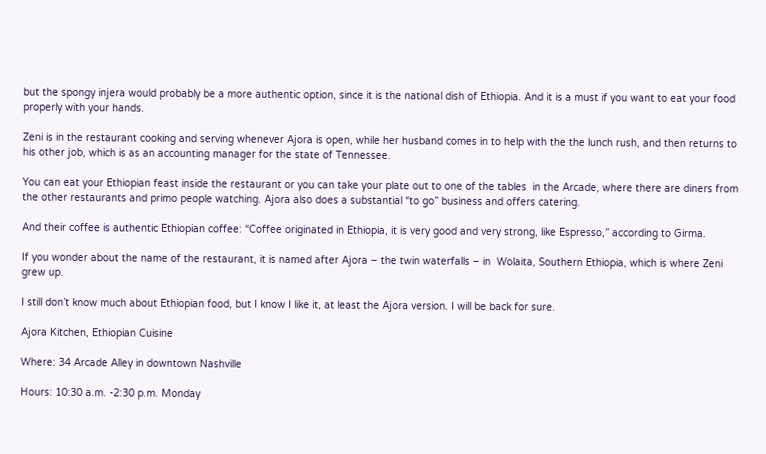but the spongy injera would probably be a more authentic option, since it is the national dish of Ethiopia. And it is a must if you want to eat your food properly with your hands.

Zeni is in the restaurant cooking and serving whenever Ajora is open, while her husband comes in to help with the the lunch rush, and then returns to his other job, which is as an accounting manager for the state of Tennessee.

You can eat your Ethiopian feast inside the restaurant or you can take your plate out to one of the tables  in the Arcade, where there are diners from the other restaurants and primo people watching. Ajora also does a substantial “to go” business and offers catering.

And their coffee is authentic Ethiopian coffee: “Coffee originated in Ethiopia, it is very good and very strong, like Espresso,” according to Girma.

If you wonder about the name of the restaurant, it is named after Ajora – the twin waterfalls – in  Wolaita, Southern Ethiopia, which is where Zeni grew up.

I still don’t know much about Ethiopian food, but I know I like it, at least the Ajora version. I will be back for sure.

Ajora Kitchen, Ethiopian Cuisine

Where: 34 Arcade Alley in downtown Nashville

Hours: 10:30 a.m. -2:30 p.m. Monday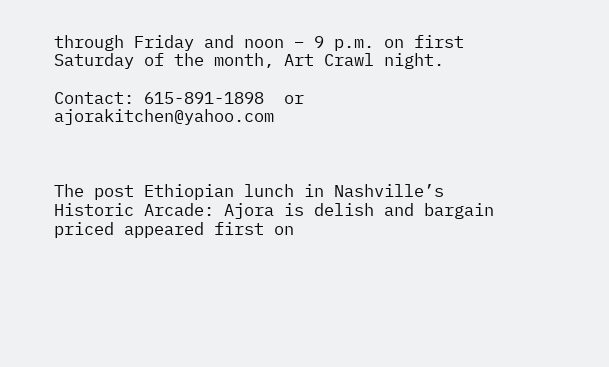through Friday and noon – 9 p.m. on first Saturday of the month, Art Crawl night.

Contact: 615-891-1898  or ajorakitchen@yahoo.com



The post Ethiopian lunch in Nashville’s Historic Arcade: Ajora is delish and bargain priced appeared first on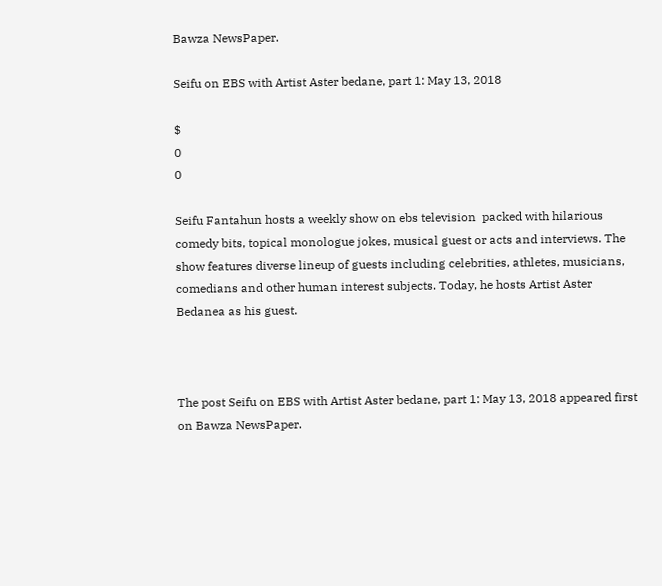Bawza NewsPaper.

Seifu on EBS with Artist Aster bedane, part 1: May 13, 2018

$
0
0

Seifu Fantahun hosts a weekly show on ebs television  packed with hilarious comedy bits, topical monologue jokes, musical guest or acts and interviews. The show features diverse lineup of guests including celebrities, athletes, musicians, comedians and other human interest subjects. Today, he hosts Artist Aster Bedanea as his guest.



The post Seifu on EBS with Artist Aster bedane, part 1: May 13, 2018 appeared first on Bawza NewsPaper.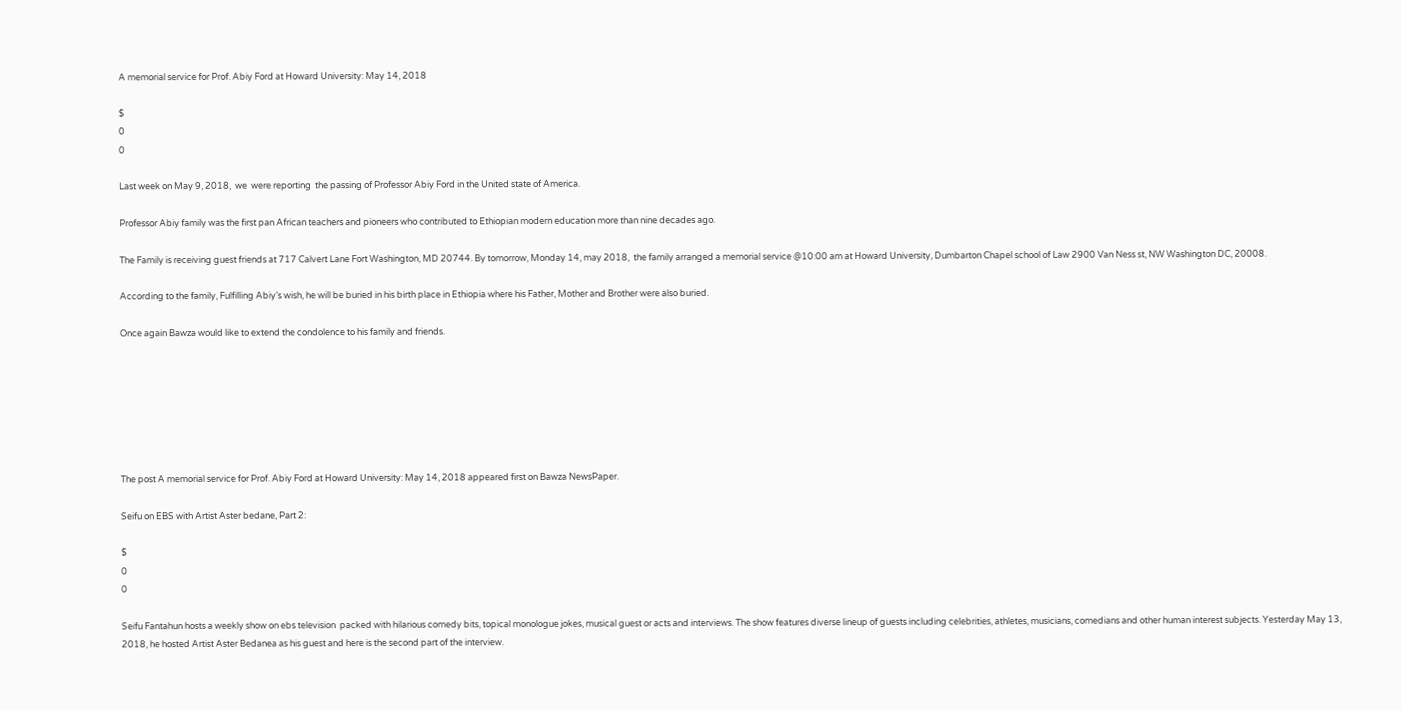A memorial service for Prof. Abiy Ford at Howard University: May 14, 2018

$
0
0

Last week on May 9, 2018,  we  were reporting  the passing of Professor Abiy Ford in the United state of America.

Professor Abiy family was the first pan African teachers and pioneers who contributed to Ethiopian modern education more than nine decades ago.

The Family is receiving guest friends at 717 Calvert Lane Fort Washington, MD 20744. By tomorrow, Monday 14, may 2018,  the family arranged a memorial service @10:00 am at Howard University, Dumbarton Chapel school of Law 2900 Van Ness st, NW Washington DC, 20008.

According to the family, Fulfilling Abiy’s wish, he will be buried in his birth place in Ethiopia where his Father, Mother and Brother were also buried.

Once again Bawza would like to extend the condolence to his family and friends.







The post A memorial service for Prof. Abiy Ford at Howard University: May 14, 2018 appeared first on Bawza NewsPaper.

Seifu on EBS with Artist Aster bedane, Part 2:

$
0
0

Seifu Fantahun hosts a weekly show on ebs television  packed with hilarious comedy bits, topical monologue jokes, musical guest or acts and interviews. The show features diverse lineup of guests including celebrities, athletes, musicians, comedians and other human interest subjects. Yesterday May 13, 2018, he hosted Artist Aster Bedanea as his guest and here is the second part of the interview.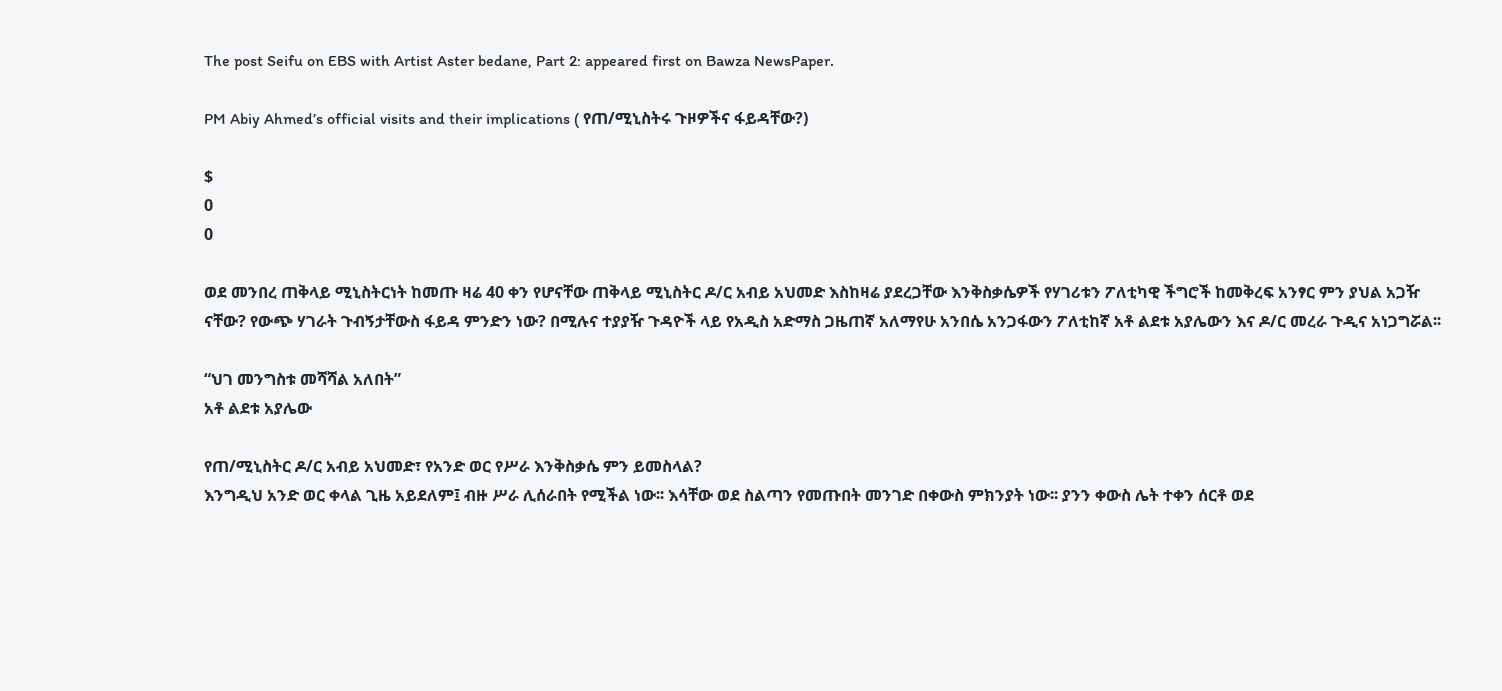The post Seifu on EBS with Artist Aster bedane, Part 2: appeared first on Bawza NewsPaper.

PM Abiy Ahmed’s official visits and their implications ( የጠ/ሚኒስትሩ ጉዞዎችና ፋይዳቸው?)

$
0
0

ወደ መንበረ ጠቅላይ ሚኒስትርነት ከመጡ ዛሬ 40 ቀን የሆናቸው ጠቅላይ ሚኒስትር ዶ/ር አብይ አህመድ እስከዛሬ ያደረጋቸው እንቅስቃሴዎች የሃገሪቱን ፖለቲካዊ ችግሮች ከመቅረፍ አንፃር ምን ያህል አጋዥ ናቸው? የውጭ ሃገራት ጉብኝታቸውስ ፋይዳ ምንድን ነው? በሚሉና ተያያዥ ጉዳዮች ላይ የአዲስ አድማስ ጋዜጠኛ አለማየሁ አንበሴ አንጋፋውን ፖለቲከኛ አቶ ልደቱ አያሌውን እና ዶ/ር መረራ ጉዲና አነጋግሯል፡፡

“ህገ መንግስቱ መሻሻል አለበት”
አቶ ልደቱ አያሌው

የጠ/ሚኒስትር ዶ/ር አብይ አህመድ፣ የአንድ ወር የሥራ እንቅስቃሴ ምን ይመስላል?
እንግዲህ አንድ ወር ቀላል ጊዜ አይደለም፤ ብዙ ሥራ ሊሰራበት የሚችል ነው፡፡ እሳቸው ወደ ስልጣን የመጡበት መንገድ በቀውስ ምክንያት ነው፡፡ ያንን ቀውስ ሌት ተቀን ሰርቶ ወደ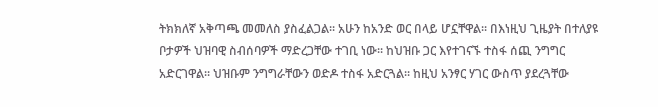ትክክለኛ አቅጣጫ መመለስ ያስፈልጋል፡፡ አሁን ከአንድ ወር በላይ ሆኗቸዋል፡፡ በእነዚህ ጊዜያት በተለያዩ ቦታዎች ህዝባዊ ስብሰባዎች ማድረጋቸው ተገቢ ነው፡፡ ከህዝቡ ጋር እየተገናኙ ተስፋ ሰጪ ንግግር አድርገዋል፡፡ ህዝቡም ንግግራቸውን ወድዶ ተስፋ አድርጓል፡፡ ከዚህ አንፃር ሃገር ውስጥ ያደረጓቸው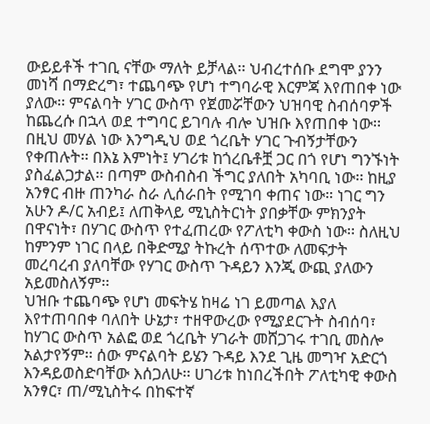ውይይቶች ተገቢ ናቸው ማለት ይቻላል፡፡ ህብረተሰቡ ደግሞ ያንን መነሻ በማድረግ፣ ተጨባጭ የሆነ ተግባራዊ እርምጃ እየጠበቀ ነው ያለው፡፡ ምናልባት ሃገር ውስጥ የጀመሯቸውን ህዝባዊ ስብሰባዎች ከጨረሱ በኋላ ወደ ተግባር ይገባሉ ብሎ ህዝቡ እየጠበቀ ነው፡፡
በዚህ መሃል ነው እንግዲህ ወደ ጎረቤት ሃገር ጉብኝታቸውን የቀጠሉት፡፡ በእኔ እምነት፤ ሃገሪቱ ከጎረቤቶቿ ጋር በጎ የሆነ ግንኙነት ያስፈልጋታል፡፡ በጣም ውስብስብ ችግር ያለበት አካባቢ ነው፡፡ ከዚያ አንፃር ብዙ ጠንካራ ስራ ሊሰራበት የሚገባ ቀጠና ነው። ነገር ግን አሁን ዶ/ር አብይ፤ ለጠቅላይ ሚኒስትርነት ያበቃቸው ምክንያት በዋናነት፣ በሃገር ውስጥ የተፈጠረው የፖለቲካ ቀውስ ነው፡፡ ስለዚህ ከምንም ነገር በላይ በቅድሚያ ትኩረት ሰጥተው ለመፍታት መረባረብ ያለባቸው የሃገር ውስጥ ጉዳይን እንጂ ውጪ ያለውን አይመስለኝም፡፡
ህዝቡ ተጨባጭ የሆነ መፍትሄ ከዛሬ ነገ ይመጣል እያለ እየተጠባበቀ ባለበት ሁኔታ፣ ተዘዋውረው የሚያደርጉት ስብሰባ፣ ከሃገር ውስጥ አልፎ ወደ ጎረቤት ሃገራት መሸጋገሩ ተገቢ መስሎ አልታየኝም፡፡ ሰው ምናልባት ይሄን ጉዳይ እንደ ጊዜ መግዣ አድርጎ እንዳይወስድባቸው እሰጋለሁ፡፡ ሀገሪቱ ከነበረችበት ፖለቲካዊ ቀውስ አንፃር፣ ጠ/ሚኒስትሩ በከፍተኛ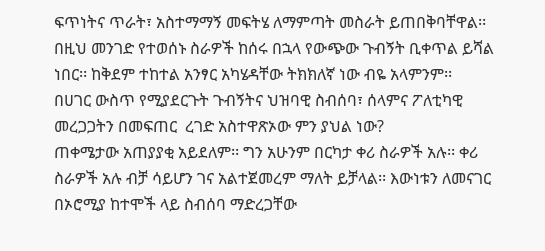ፍጥነትና ጥራት፣ አስተማማኝ መፍትሄ ለማምጣት መስራት ይጠበቅባቸዋል፡፡ በዚህ መንገድ የተወሰኑ ስራዎች ከሰሩ በኋላ የውጭው ጉብኝት ቢቀጥል ይሻል ነበር፡፡ ከቅደም ተከተል አንፃር አካሄዳቸው ትክክለኛ ነው ብዬ አላምንም፡፡
በሀገር ውስጥ የሚያደርጉት ጉብኝትና ህዝባዊ ስብሰባ፣ ሰላምና ፖለቲካዊ መረጋጋትን በመፍጠር  ረገድ አስተዋጽኦው ምን ያህል ነው?
ጠቀሜታው አጠያያቂ አይደለም፡፡ ግን አሁንም በርካታ ቀሪ ስራዎች አሉ፡፡ ቀሪ ስራዎች አሉ ብቻ ሳይሆን ገና አልተጀመረም ማለት ይቻላል፡፡ እውነቱን ለመናገር በኦሮሚያ ከተሞች ላይ ስብሰባ ማድረጋቸው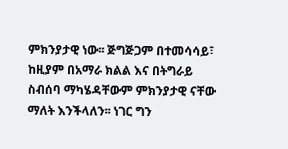ምክንያታዊ ነው፡፡ ጅግጅጋም በተመሳሳይ፣ ከዚያም በአማራ ክልል እና በትግራይ  ስብሰባ ማካሄዳቸውም ምክንያታዊ ናቸው ማለት እንችላለን፡፡ ነገር ግን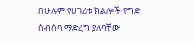በሁሉም የሀገሪቱ ክልሎች የግድ ስብሰባ ማድረግ ያለባቸው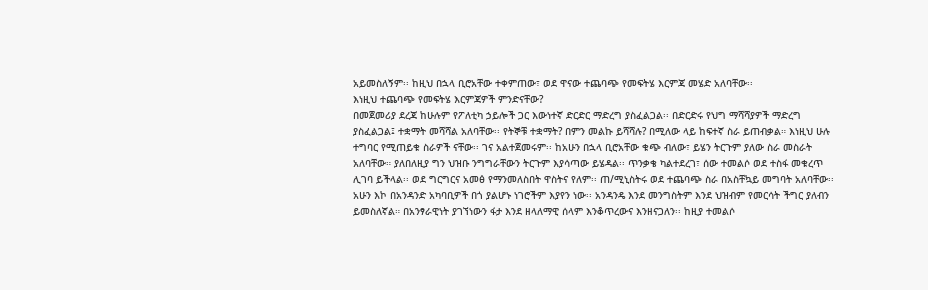አይመስለኝም፡፡ ከዚህ በኋላ ቢሮአቸው ተቀምጠው፣ ወደ ዋናው ተጨባጭ የመፍትሄ እርምጃ መሄድ አለባቸው፡፡
እነዚህ ተጨባጭ የመፍትሄ እርምጃዎች ምንድናቸው?
በመጀመሪያ ደረጃ ከሁሉም የፖለቲካ ኃይሎች ጋር እውነተኛ ድርድር ማድረግ ያስፈልጋል፡፡ በድርድሩ የህግ ማሻሻያዎች ማድረግ ያስፈልጋል፤ ተቋማት መሻሻል አለባቸው፡፡ የትኞቹ ተቋማት? በምን መልኩ ይሻሻሉ? በሚለው ላይ ከፍተኛ ስራ ይጠብቃል። እነዚህ ሁሉ ተግባር የሚጠይቁ ስራዎች ናቸው፡፡ ገና አልተጀመሩም፡፡ ከአሁን በኋላ ቢሮአቸው ቁጭ ብለው፣ ይሄን ትርጉም ያለው ስራ መስራት አለባቸው። ያለበለዚያ ግን ህዝቡ ንግግራቸውን ትርጉም እያሳጣው ይሄዳል፡፡ ጥንቃቄ ካልተደረገ፣ ሰው ተመልሶ ወደ ተስፋ መቁረጥ ሊገባ ይችላል፡፡ ወደ ግርግርና አመፅ የማንመለስበት ዋስትና የለም፡፡ ጠ/ሚኒስትሩ ወደ ተጨባጭ ስራ በአስቸኳይ መግባት አለባቸው፡፡
አሁን እኮ በአንዳንድ አካባቢዎች በጎ ያልሆኑ ነገሮችም እያየን ነው፡፡ አንዳንዴ እንደ መንግስትም እንደ ህዝብም የመርሳት ችግር ያለብን ይመስለኛል። በአንፃራዊነት ያገኘነውን ፋታ እንደ ዘላለማዊ ሰላም እንቆጥረውና እንዘናጋለን፡፡ ከዚያ ተመልሶ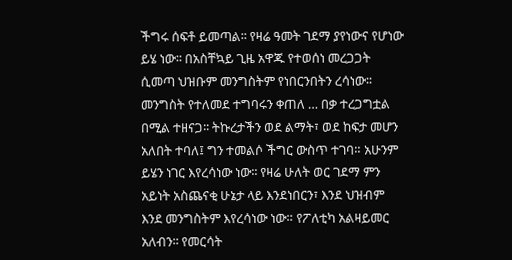ችግሩ ሰፍቶ ይመጣል፡፡ የዛሬ ዓመት ገደማ ያየነውና የሆነው ይሄ ነው፡፡ በአስቸኳይ ጊዜ አዋጁ የተወሰነ መረጋጋት ሲመጣ ህዝቡም መንግስትም የነበርንበትን ረሳነው፡፡ መንግስት የተለመደ ተግባሩን ቀጠለ … በቃ ተረጋግቷል በሚል ተዘናጋ፡፡ ትኩረታችን ወደ ልማት፣ ወደ ከፍታ መሆን አለበት ተባለ፤ ግን ተመልሶ ችግር ውስጥ ተገባ። አሁንም ይሄን ነገር እየረሳነው ነው፡፡ የዛሬ ሁለት ወር ገደማ ምን አይነት አስጨናቂ ሁኔታ ላይ እንደነበርን፣ እንደ ህዝብም እንደ መንግስትም እየረሳነው ነው። የፖለቲካ አልዛይመር አለብን፡፡ የመርሳት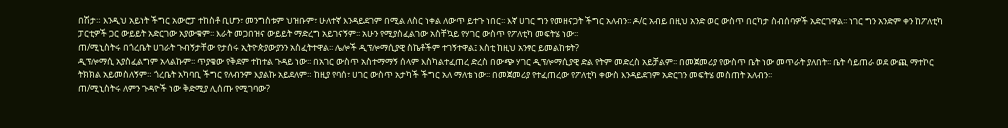በሽታ። እንዲህ አይነት ችግር አውሮፓ ተከስቶ ቢሆን፣ መንግስቱም ህዝቡም፣ ሁለተኛ እንዳይደገም በሚል ለስር ነቀል ለውጥ ይተጉ ነበር፡፡ እኛ ሀገር ግን የመዘናጋት ችግር አለብን፡፡ ዶ/ር አብይ በዚህ አንድ ወር ውስጥ በርካታ ስብሰባዎች አድርገዋል፡፡ ነገር ግን አንድም ቀን ከፖለቲካ ፓርቲዎች ጋር ውይይት አድርገው አያውቁም፡፡ እራት መጋበዝና ውይይት ማድረግ አይገናኝም፡፡ አሁን የሚያስፈልገው አስቸኳይ የሃገር ውስጥ የፖለቲካ መፍትሄ ነው፡፡
ጠ/ሚኒስትሩ በጎረቤት ሀገራት ጉብኝታቸው የታሰሩ ኢትዮጵያውያንን አስፈትተዋል፡፡ ሌሎች ዲፕሎማሲያዊ ስኬቶችም ተገኝተዋል፤ እስቲ ከዚህ አንፃር ይመልከቱት?
ዲፕሎማሲ አያስፈልግም አላልኩም፡፡ ጥያቄው የቅደም ተከተል ጉዳይ ነው፡፡ በአገር ውስጥ አስተማማኝ ሰላም እስካልተፈጠረ ድረስ በውጭ ሃገር ዲፕሎማሲያዊ ድል የትም መድረስ አይቻልም፡፡ በመጀመሪያ የውስጥ ቤት ነው መጥራት ያለበት፡፡ ቤት ሳይጠራ ወደ ውጪ ማተኮር ትክክል አይመስለኝም። ጎረቤት አካባቢ ችግር የለብንም እያልኩ አይደለም። ከዚያ የባሰ፣ ሀገር ውስጥ አታካች ችግር አለ ማለቴ ነው፡፡ በመጀመሪያ የተፈጠረው የፖለቲካ ቀውስ እንዳይደገም አድርገን መፍትሄ መስጠት አለብን፡፡
ጠ/ሚኒስትሩ ለምን ጉዳዮች ነው ቅድሚያ ሊሰጡ የሚገባው?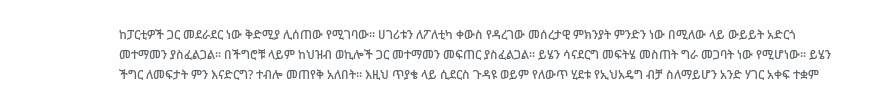ከፓርቲዎች ጋር መደራደር ነው ቅድሚያ ሊሰጠው የሚገባው፡፡ ሀገሪቱን ለፖለቲካ ቀውስ የዳረገው መሰረታዊ ምክንያት ምንድን ነው በሚለው ላይ ውይይት አድርጎ መተማመን ያስፈልጋል፡፡ በችግሮቹ ላይም ከህዝብ ወኪሎች ጋር መተማመን መፍጠር ያስፈልጋል፡፡ ይሄን ሳናደርግ መፍትሄ መስጠት ግራ መጋባት ነው የሚሆነው፡፡ ይሄን ችግር ለመፍታት ምን እናድርግ? ተብሎ መጠየቅ አለበት፡፡ እዚህ ጥያቄ ላይ ሲደርስ ጉዳዩ ወይም የለውጥ ሂደቱ የኢህአዴግ ብቻ ስለማይሆን አንድ ሃገር አቀፍ ተቋም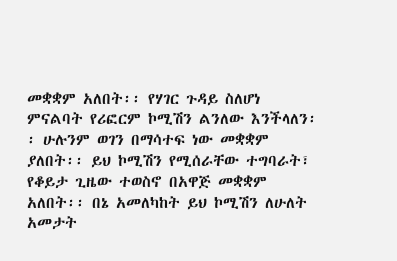መቋቋም አለበት፡፡ የሃገር ጉዳይ ስለሆነ ምናልባት የሪፎርም ኮሚሽን ልንለው እንችላለን፡፡ ሁሉንም ወገን በማሳተፍ ነው መቋቋም ያለበት፡፡ ይህ ኮሚሽን የሚሰራቸው ተግባራት፣ የቆይታ ጊዜው ተወስኖ በአዋጅ መቋቋም አለበት፡፡ በኔ አመለካከት ይህ ኮሚሽን ለሁለት አመታት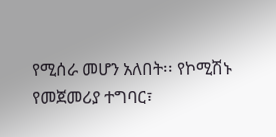የሚሰራ መሆን አለበት፡፡ የኮሚሽኑ የመጀመሪያ ተግባር፣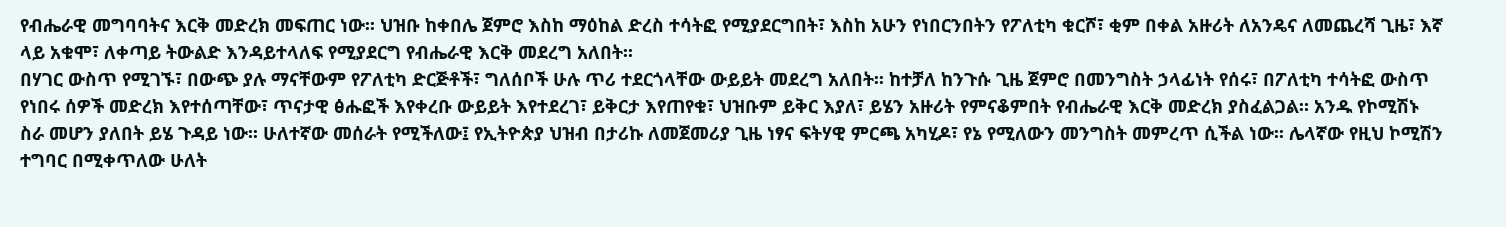የብሔራዊ መግባባትና እርቅ መድረክ መፍጠር ነው፡፡ ህዝቡ ከቀበሌ ጀምሮ እስከ ማዕከል ድረስ ተሳትፎ የሚያደርግበት፣ እስከ አሁን የነበርንበትን የፖለቲካ ቁርሾ፣ ቂም በቀል አዙሪት ለአንዴና ለመጨረሻ ጊዜ፣ እኛ ላይ አቁሞ፣ ለቀጣይ ትውልድ እንዳይተላለፍ የሚያደርግ የብሔራዊ እርቅ መደረግ አለበት፡፡
በሃገር ውስጥ የሚገኙ፣ በውጭ ያሉ ማናቸውም የፖለቲካ ድርጅቶች፣ ግለሰቦች ሁሉ ጥሪ ተደርጎላቸው ውይይት መደረግ አለበት፡፡ ከተቻለ ከንጉሱ ጊዜ ጀምሮ በመንግስት ኃላፊነት የሰሩ፣ በፖለቲካ ተሳትፎ ውስጥ የነበሩ ሰዎች መድረክ እየተሰጣቸው፣ ጥናታዊ ፅሑፎች እየቀረቡ ውይይት እየተደረገ፣ ይቅርታ እየጠየቁ፣ ህዝቡም ይቅር እያለ፣ ይሄን አዙሪት የምናቆምበት የብሔራዊ እርቅ መድረክ ያስፈልጋል። አንዱ የኮሚሽኑ ስራ መሆን ያለበት ይሄ ጉዳይ ነው፡፡ ሁለተኛው መሰራት የሚችለው፤ የኢትዮጵያ ህዝብ በታሪኩ ለመጀመሪያ ጊዜ ነፃና ፍትሃዊ ምርጫ አካሂዶ፣ የኔ የሚለውን መንግስት መምረጥ ሲችል ነው፡፡ ሌላኛው የዚህ ኮሚሽን ተግባር በሚቀጥለው ሁለት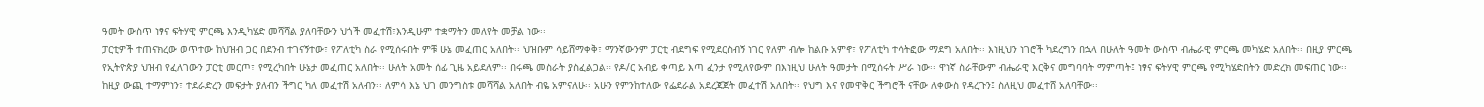ዓመት ውስጥ ነፃና ፍትሃዊ ምርጫ እንዲካሄድ መሻሻል ያለባቸውን ህጎች መፈተሽ፣እንዲሁም ተቋማትን መለየት መቻል ነው፡፡
ፓርቲዎች ተጠናክረው ወጥተው ከህዝብ ጋር በደንብ ተገናኝተው፣ የፖለቲካ ስራ የሚሰሩበት ምቹ ሁኔ መፈጠር አለበት፡፡ ህዝቡም ሳይሸማቀቅ፣ ማንኛውንም ፓርቲ ብደግፍ የሚደርስብኝ ነገር የለም ብሎ ከልቡ አምኖ፣ የፖለቲካ ተሳትፎው ማደግ አለበት፡፡ እነዚህን ነገሮች ካደረግን በኋላ በሁለት ዓመት ውስጥ ብሔራዊ ምርጫ መካሄድ አለበት፡፡ በዚያ ምርጫ የኢትዮጵያ ህዝብ የፈለገውን ፓርቲ መርጦ፣ የሚረካበት ሁኔታ መፈጠር አለበት፡፡ ሁለት አመት ሰፊ ጊዜ አይደለም፡፡ በሩጫ መስራት ያስፈልጋል። የዶ/ር አብይ ቀጣይ እጣ ፈንታ የሚለየውም በእነዚህ ሁለት ዓመታት በሚሰሩት ሥራ ነው፡፡ ዋነኛ ስራቸውም ብሔራዊ እርቅና መግባባት ማምጣት፤ ነፃና ፍትሃዊ ምርጫ የሚካሄድበትን መድረክ መፍጠር ነው፡፡ ከዚያ ውጪ ተማምነን፣ ተደራድረን መፍታት ያለብን ችግር ካለ መፈተሽ አለብን፡፡ ለምሳ እኔ ህገ መንግስቱ መሻሻል አለበት ብዬ አምናለሁ፡፡ አሁን የምንከተለው የፌደራል አደረጃጀት መፈተሽ አለበት፡፡ የህግ እና የመዋቅር ችግሮች ናቸው ለቀውስ የዳረጉን፤ ስለዚህ መፈተሸ አለባቸው፡፡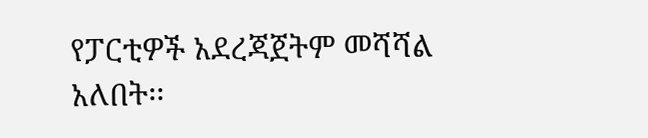የፓርቲዎች አደረጃጀትም መሻሻል አለበት፡፡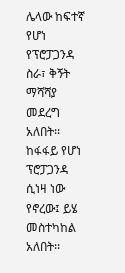ሌላው ከፍተኛ የሆነ የፕሮፓጋንዳ ስራ፣ ቅኝት ማሻሻያ መደረግ አለበት፡፡ ከፋፋይ የሆነ ፕሮፓጋንዳ ሲነዛ ነው የኖረው፤ ይሄ መስተካከል አለበት፡፡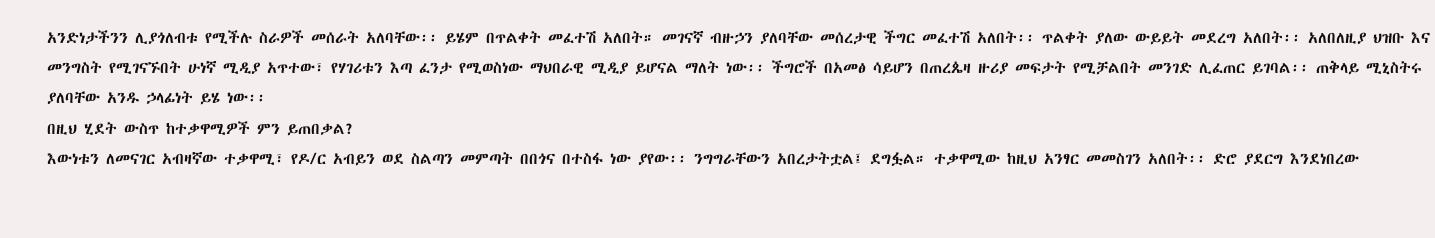አንድነታችንን ሊያጎለብቱ የሚችሉ ስራዎች መሰራት አለባቸው፡፡ ይሄም በጥልቀት መፈተሽ አለበት። መገናኛ ብዙኃን ያለባቸው መሰረታዊ ችግር መፈተሽ አለበት፡፡ ጥልቀት ያለው ውይይት መደረግ አለበት፡፡ አለበለዚያ ህዝቡ እና መንግስት የሚገናኙበት ሁነኛ ሚዲያ አጥተው፣ የሃገሪቱን እጣ ፈንታ የሚወስነው ማህበራዊ ሚዲያ ይሆናል ማለት ነው፡፡ ችግሮች በአመፅ ሳይሆን በጠረጴዛ ዙሪያ መፍታት የሚቻልበት መንገድ ሊፈጠር ይገባል፡፡ ጠቅላይ ሚኒስትሩ ያለባቸው አንዱ ኃላፊነት ይሄ ነው፡፡
በዚህ ሂደት ውስጥ ከተቃዋሚዎች ምን ይጠበቃል?
እውነቱን ለመናገር አብዛኛው ተቃዋሚ፣ የዶ/ር አብይን ወደ ስልጣን መምጣት በበጎና በተስፋ ነው ያየው፡፡ ንግግራቸውን አበረታትቷል፤ ደግፏል። ተቃዋሚው ከዚህ አንፃር መመስገን አለበት፡፡ ድሮ ያደርግ እንደነበረው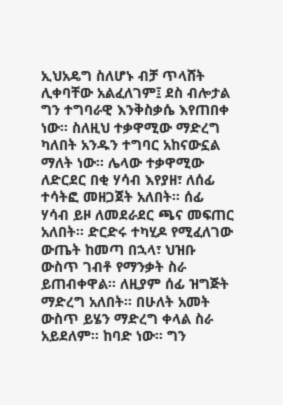ኢህአዴግ ስለሆኑ ብቻ ጥላሸት ሊቀባቸው አልፈለገም፤ ደስ ብሎታል ግን ተግባራዊ እንቅስቃሴ እየጠበቀ ነው፡፡ ስለዚህ ተቃዋሚው ማድረግ ካለበት አንዱን ተግባር አከናውኗል ማለት ነው፡፡ ሌላው ተቃዋሚው ለድርደር በቂ ሃሳብ እየያዘ፣ ለሰፊ ተሳትፎ መዘጋጀት አለበት፡፡ ሰፊ ሃሳብ ይዞ ለመደራደር ጫና መፍጠር አለበት፡፡ ድርድሩ ተካሂዶ የሚፈለገው ውጤት ከመጣ በኋላ፣ ህዝቡ ውስጥ ገብቶ የማንቃት ስራ ይጠብቀዋል፡፡ ለዚያም ሰፊ ዝግጅት ማድረግ አለበት፡፡ በሁለት አመት ውስጥ ይሄን ማድረግ ቀላል ስራ አይደለም፡፡ ከባድ ነው፡፡ ግን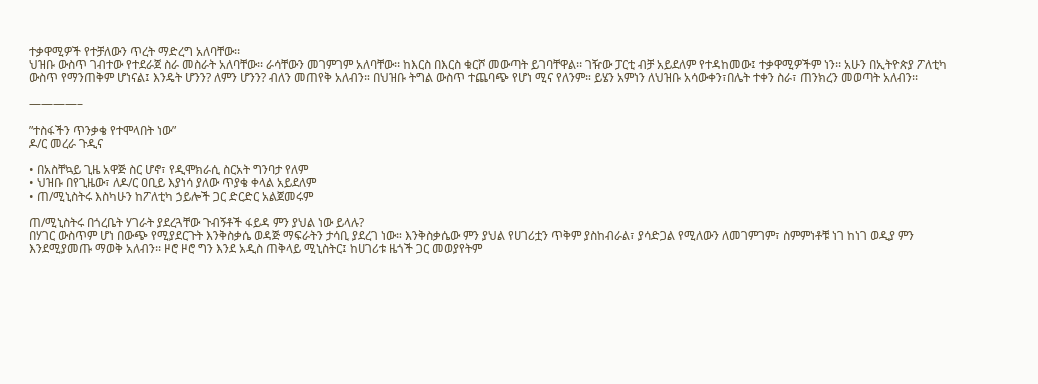ተቃዋሚዎች የተቻለውን ጥረት ማድረግ አለባቸው፡፡
ህዝቡ ውስጥ ገብተው የተደራጀ ስራ መስራት አለባቸው፡፡ ራሳቸውን መገምገም አለባቸው፡፡ ከእርስ በእርስ ቁርሾ መውጣት ይገባቸዋል፡፡ ገዥው ፓርቲ ብቻ አይደለም የተዳከመው፤ ተቃዋሚዎችም ነን፡፡ አሁን በኢትዮጵያ ፖለቲካ ውስጥ የማንጠቅም ሆነናል፤ እንዴት ሆንን? ለምን ሆንን? ብለን መጠየቅ አለብን። በህዝቡ ትግል ውስጥ ተጨባጭ የሆነ ሚና የለንም። ይሄን አምነን ለህዝቡ አሳውቀን፣በሌት ተቀን ስራ፣ ጠንክረን መወጣት አለብን፡፡

————–

”ተስፋችን ጥንቃቄ የተሞላበት ነው”
ዶ/ር መረራ ጉዲና

• በአስቸኳይ ጊዜ አዋጅ ስር ሆኖ፣ የዲሞክራሲ ስርአት ግንባታ የለም
• ህዝቡ በየጊዜው፣ ለዶ/ር ዐቢይ እያነሳ ያለው ጥያቄ ቀላል አይደለም
• ጠ/ሚኒስትሩ እስካሁን ከፖለቲካ ኃይሎች ጋር ድርድር አልጀመሩም

ጠ/ሚኒስትሩ በጎረቤት ሃገራት ያደረጓቸው ጉብኝቶች ፋይዳ ምን ያህል ነው ይላሉ?
በሃገር ውስጥም ሆነ በውጭ የሚያደርጉት እንቅስቃሴ ወዳጅ ማፍራትን ታሳቢ ያደረገ ነው። እንቅስቃሴው ምን ያህል የሀገሪቷን ጥቅም ያስከብራል፣ ያሳድጋል የሚለውን ለመገምገም፣ ስምምነቶቹ ነገ ከነገ ወዲያ ምን እንደሚያመጡ ማወቅ አለብን፡፡ ዞሮ ዞሮ ግን እንደ አዲስ ጠቅላይ ሚኒስትር፤ ከሀገሪቱ ዜጎች ጋር መወያየትም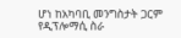ሆነ ከአካባቢ መንግስታት ጋርም የዲፕሎማሲ ስራ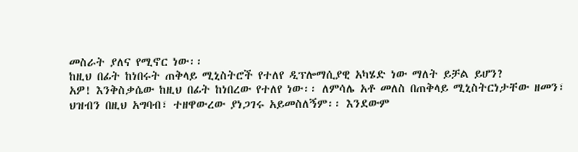መስራት ያለና የሚኖር ነው፡፡
ከዚህ በፊት ከነበሩት ጠቅላይ ሚኒስትሮች የተለየ ዲፕሎማሲያዊ አካሄድ ነው ማለት ይቻል ይሆን?
አዎ! እንቅስቃሴው ከዚህ በፊት ከነበረው የተለየ ነው፡፡ ለምሳሌ አቶ መለስ በጠቅላይ ሚኒስትርነታቸው ዘመን፣ ህዝብን በዚህ አግባብ፣ ተዘዋውረው ያነጋገሩ አይመስለኝም፡፡ እንደውም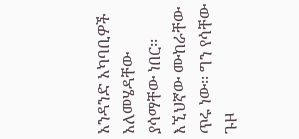አንዳንድ አካባቢዎች አለመሄዳቸው ያሳማቸው ነበር፡፡
እኚህኛው ሙከራቸው ጥሩ ነው፡፡ ግን የሳቸው ጉዞ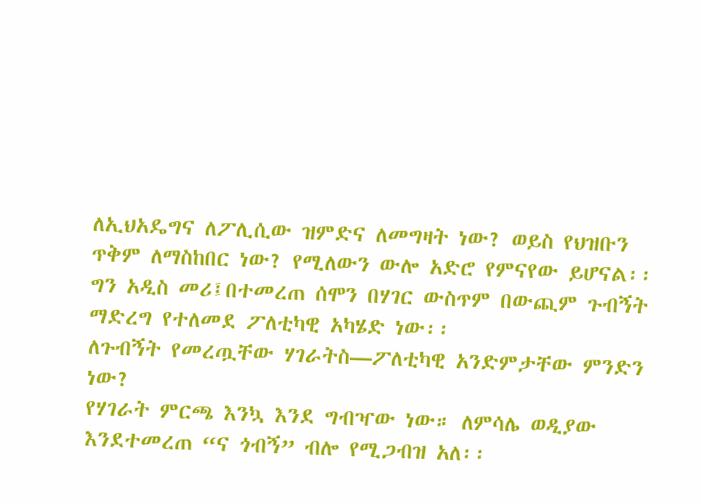ለኢህአዴግና ለፖሊሲው ዝምድና ለመግዛት ነው? ወይስ የህዝቡን ጥቅም ለማስከበር ነው? የሚለውን ውሎ አድሮ የምናየው ይሆናል፡፡ ግን አዲስ መሪ፤በተመረጠ ሰሞን በሃገር ውስጥም በውጪም ጉብኝት ማድረግ የተለመደ ፖለቲካዊ አካሄድ ነው፡፡
ለጉብኝት የመረጧቸው ሃገራትስ—ፖለቲካዊ አንድምታቸው ምንድን ነው?
የሃገራት ምርጫ እንኳ እንደ ግብዣው ነው። ለምሳሌ ወዲያው እንደተመረጠ “ና ጎብኝ” ብሎ የሚጋብዝ አለ፡፡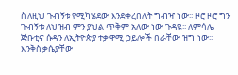ስለዚህ ጉብኝቱ የሚካሄደው እንደቀረበለት ግብዣ ነው፡፡ ዞሮ ዞሮ ግን ጉብኝቱ ለህዝብ ምን ያህል ጥቅም አለው ነው ጉዳዩ፡፡ ለምሳሌ ጅቡቲና ሱዳን ለኢትዮጵያ ተቃዋሚ ኃይሎች በራቸው ዝግ ነው፡፡ እንቅስቃሴያቸው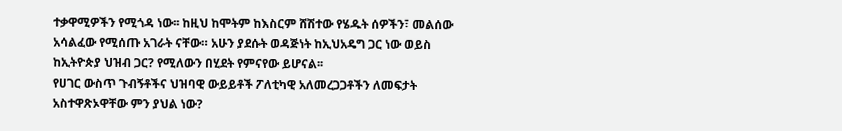ተቃዋሚዎችን የሚጎዳ ነው፡፡ ከዚህ ከሞትም ከእስርም ሸሽተው የሄዱት ሰዎችን፣ መልሰው አሳልፈው የሚሰጡ አገራት ናቸው። አሁን ያደሱት ወዳጅነት ከኢህአዴግ ጋር ነው ወይስ ከኢትዮጵያ ህዝብ ጋር? የሚለውን በሂደት የምናየው ይሆናል፡፡
የሀገር ውስጥ ጉብኝቶችና ህዝባዊ ውይይቶች ፖለቲካዊ አለመረጋጋቶችን ለመፍታት አስተዋጽኦዋቸው ምን ያህል ነው?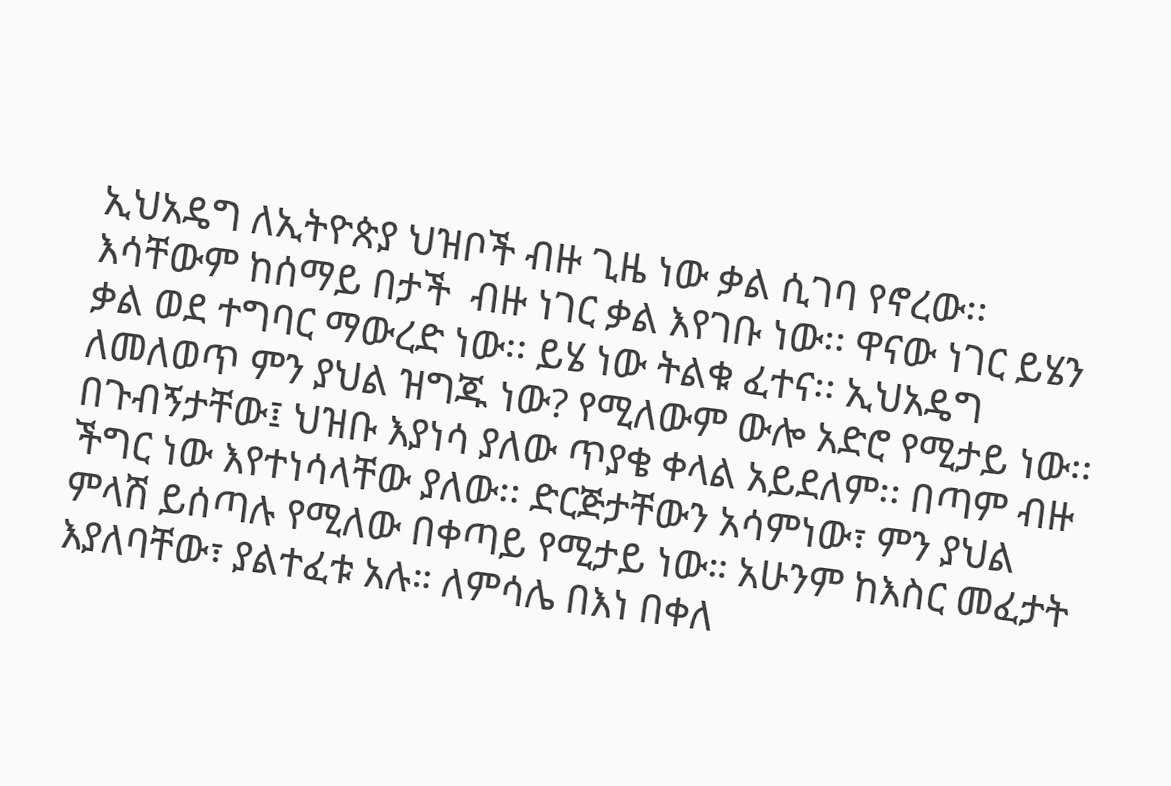ኢህአዴግ ለኢትዮጵያ ህዝቦች ብዙ ጊዜ ነው ቃል ሲገባ የኖረው፡፡ እሳቸውም ከሰማይ በታች  ብዙ ነገር ቃል እየገቡ ነው፡፡ ዋናው ነገር ይሄን ቃል ወደ ተግባር ማውረድ ነው፡፡ ይሄ ነው ትልቁ ፈተና፡፡ ኢህአዴግ ለመለወጥ ምን ያህል ዝግጁ ነው? የሚለውም ውሎ አድሮ የሚታይ ነው፡፡ በጉብኝታቸው፤ ህዝቡ እያነሳ ያለው ጥያቄ ቀላል አይደለም፡፡ በጣም ብዙ ችግር ነው እየተነሳላቸው ያለው፡፡ ድርጅታቸውን አሳምነው፣ ምን ያህል ምላሽ ይሰጣሉ የሚለው በቀጣይ የሚታይ ነው። አሁንም ከእስር መፈታት እያለባቸው፣ ያልተፈቱ አሉ። ለምሳሌ በእነ በቀለ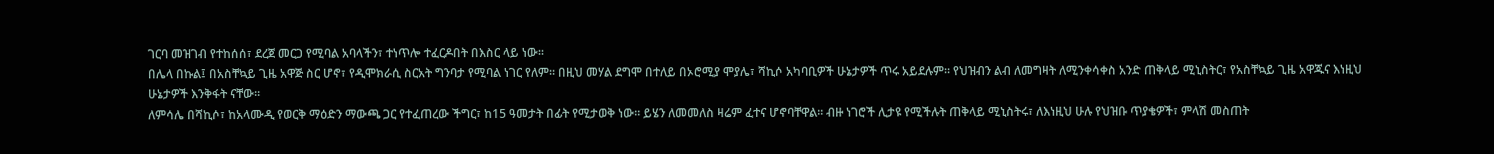ገርባ መዝገብ የተከሰሰ፣ ደረጀ መርጋ የሚባል አባላችን፣ ተነጥሎ ተፈርዶበት በእስር ላይ ነው፡፡
በሌላ በኩል፤ በአስቸኳይ ጊዜ አዋጅ ስር ሆኖ፣ የዲሞክራሲ ስርአት ግንባታ የሚባል ነገር የለም። በዚህ መሃል ደግሞ በተለይ በኦሮሚያ ሞያሌ፣ ሻኪሶ አካባቢዎች ሁኔታዎች ጥሩ አይደሉም። የህዝብን ልብ ለመግዛት ለሚንቀሳቀስ አንድ ጠቅላይ ሚኒስትር፣ የአስቸኳይ ጊዜ አዋጁና እነዚህ ሁኔታዎች እንቅፋት ናቸው፡፡
ለምሳሌ በሻኪሶ፣ ከአላሙዲ የወርቅ ማዕድን ማውጫ ጋር የተፈጠረው ችግር፣ ከ15 ዓመታት በፊት የሚታወቅ ነው፡፡ ይሄን ለመመለስ ዛሬም ፈተና ሆኖባቸዋል፡፡ ብዙ ነገሮች ሊታዩ የሚችሉት ጠቅላይ ሚኒስትሩ፣ ለእነዚህ ሁሉ የህዝቡ ጥያቄዎች፣ ምላሽ መስጠት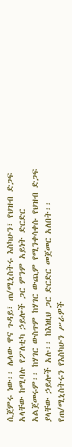ሲጀምሩ ነው፡፡ ሌላው ዋና ጉዳይ፣ ጠ/ሚኒስትሩ እስካሁን፣ የህዝብ ድጋፍ አላቸው ከሚባሉ የፖለቲካ ኃይሎች ጋር ምንም አይነት ድርድር አልጀመሩም፡፡ ከሃገር ውስጥም ከሃገር ውጪም የሚንቀሳቀሱ የህዝብ ድጋፍ ያላቸው ኃይሎች አሉ፡፡ ከእነዚህ ጋር ድርድር መጀመር አለበት፡፡
የጠ/ሚኒስትሩን የእስካሁን ሥራዎች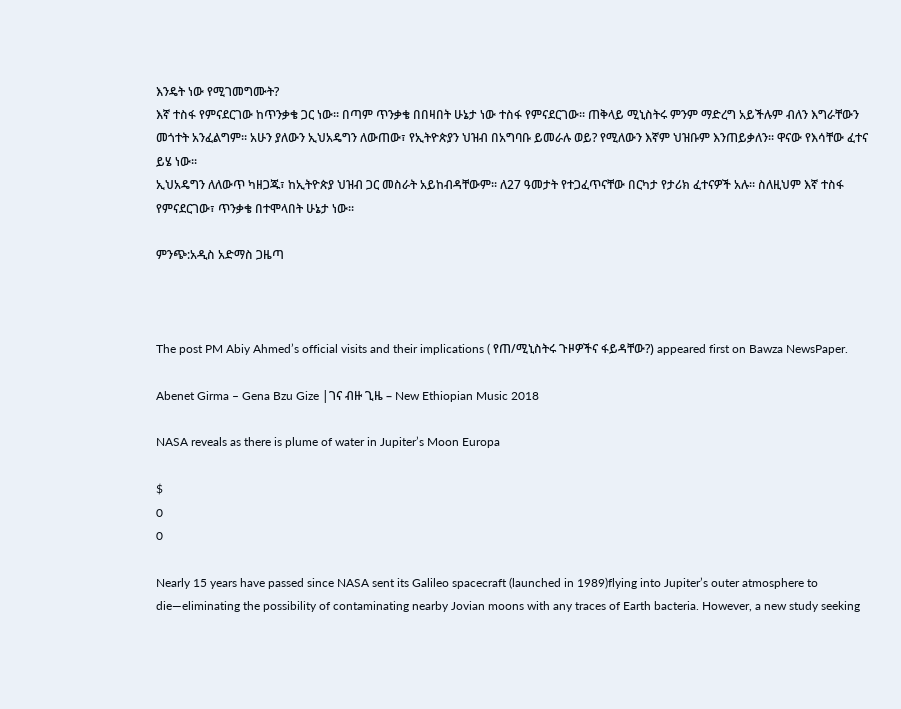እንዴት ነው የሚገመግሙት?
እኛ ተስፋ የምናደርገው ከጥንቃቄ ጋር ነው። በጣም ጥንቃቄ በበዛበት ሁኔታ ነው ተስፋ የምናደርገው፡፡ ጠቅላይ ሚኒስትሩ ምንም ማድረግ አይችሉም ብለን እግራቸውን መጎተት አንፈልግም። አሁን ያለውን ኢህአዴግን ለውጠው፣ የኢትዮጵያን ህዝብ በአግባቡ ይመራሉ ወይ? የሚለውን እኛም ህዝቡም እንጠይቃለን፡፡ ዋናው የእሳቸው ፈተና ይሄ ነው፡፡
ኢህአዴግን ለለውጥ ካዘጋጁ፣ ከኢትዮጵያ ህዝብ ጋር መስራት አይከብዳቸውም፡፡ ለ27 ዓመታት የተጋፈጥናቸው በርካታ የታሪክ ፈተናዎች አሉ። ስለዚህም እኛ ተስፋ የምናደርገው፣ ጥንቃቄ በተሞላበት ሁኔታ ነው፡፡

ምንጭ:አዲስ አድማስ ጋዜጣ



The post PM Abiy Ahmed’s official visits and their implications ( የጠ/ሚኒስትሩ ጉዞዎችና ፋይዳቸው?) appeared first on Bawza NewsPaper.

Abenet Girma – Gena Bzu Gize |ገና ብዙ ጊዜ – New Ethiopian Music 2018

NASA reveals as there is plume of water in Jupiter’s Moon Europa

$
0
0

Nearly 15 years have passed since NASA sent its Galileo spacecraft (launched in 1989)flying into Jupiter’s outer atmosphere to die—eliminating the possibility of contaminating nearby Jovian moons with any traces of Earth bacteria. However, a new study seeking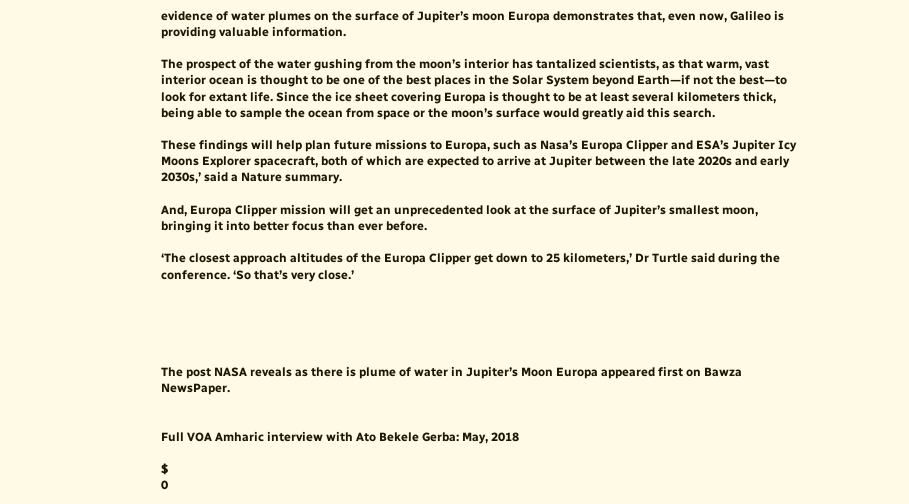evidence of water plumes on the surface of Jupiter’s moon Europa demonstrates that, even now, Galileo is providing valuable information.

The prospect of the water gushing from the moon’s interior has tantalized scientists, as that warm, vast interior ocean is thought to be one of the best places in the Solar System beyond Earth—if not the best—to look for extant life. Since the ice sheet covering Europa is thought to be at least several kilometers thick, being able to sample the ocean from space or the moon’s surface would greatly aid this search.

These findings will help plan future missions to Europa, such as Nasa’s Europa Clipper and ESA’s Jupiter Icy Moons Explorer spacecraft, both of which are expected to arrive at Jupiter between the late 2020s and early 2030s,’ said a Nature summary.

And, Europa Clipper mission will get an unprecedented look at the surface of Jupiter’s smallest moon, bringing it into better focus than ever before.

‘The closest approach altitudes of the Europa Clipper get down to 25 kilometers,’ Dr Turtle said during the conference. ‘So that’s very close.’





The post NASA reveals as there is plume of water in Jupiter’s Moon Europa appeared first on Bawza NewsPaper.


Full VOA Amharic interview with Ato Bekele Gerba: May, 2018

$
0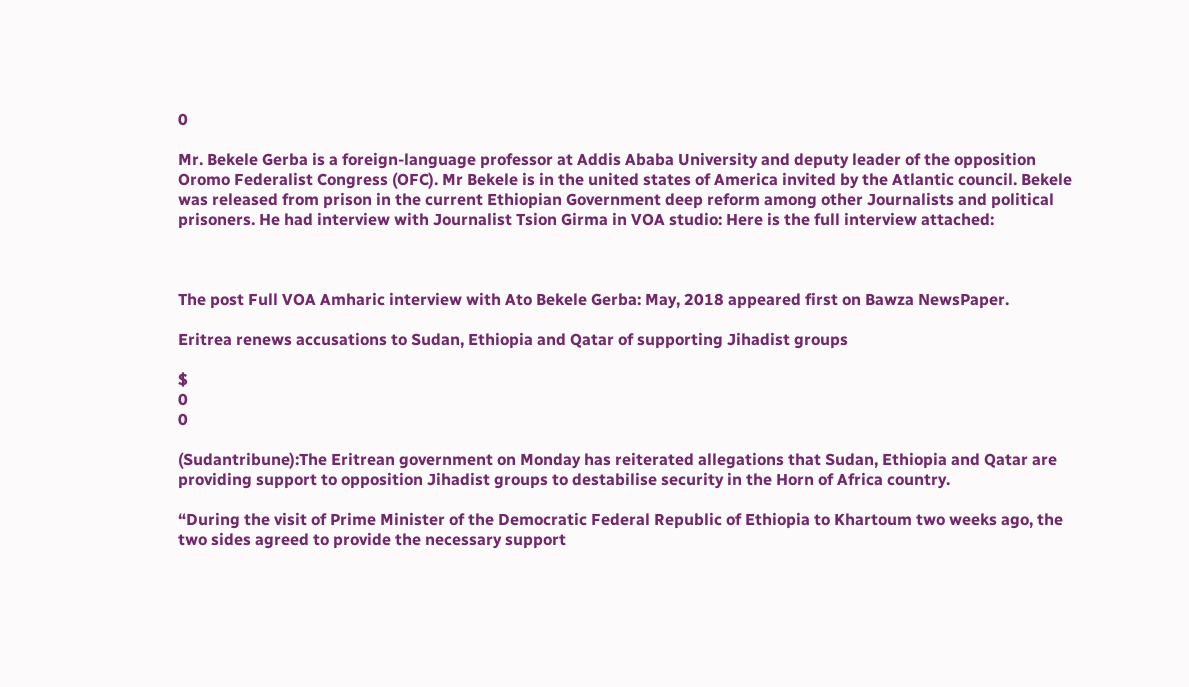0

Mr. Bekele Gerba is a foreign-language professor at Addis Ababa University and deputy leader of the opposition Oromo Federalist Congress (OFC). Mr Bekele is in the united states of America invited by the Atlantic council. Bekele was released from prison in the current Ethiopian Government deep reform among other Journalists and political prisoners. He had interview with Journalist Tsion Girma in VOA studio: Here is the full interview attached:



The post Full VOA Amharic interview with Ato Bekele Gerba: May, 2018 appeared first on Bawza NewsPaper.

Eritrea renews accusations to Sudan, Ethiopia and Qatar of supporting Jihadist groups

$
0
0

(Sudantribune):The Eritrean government on Monday has reiterated allegations that Sudan, Ethiopia and Qatar are providing support to opposition Jihadist groups to destabilise security in the Horn of Africa country.

“During the visit of Prime Minister of the Democratic Federal Republic of Ethiopia to Khartoum two weeks ago, the two sides agreed to provide the necessary support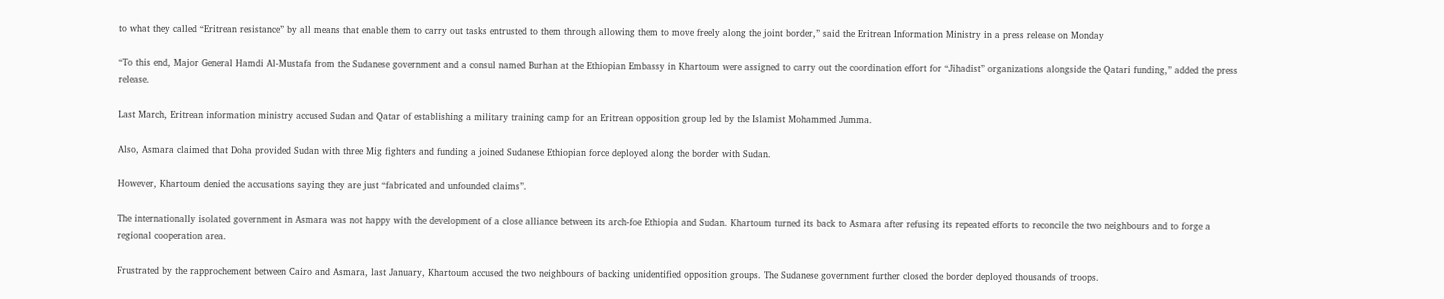to what they called “Eritrean resistance” by all means that enable them to carry out tasks entrusted to them through allowing them to move freely along the joint border,” said the Eritrean Information Ministry in a press release on Monday

“To this end, Major General Hamdi Al-Mustafa from the Sudanese government and a consul named Burhan at the Ethiopian Embassy in Khartoum were assigned to carry out the coordination effort for “Jihadist” organizations alongside the Qatari funding,” added the press release.

Last March, Eritrean information ministry accused Sudan and Qatar of establishing a military training camp for an Eritrean opposition group led by the Islamist Mohammed Jumma.

Also, Asmara claimed that Doha provided Sudan with three Mig fighters and funding a joined Sudanese Ethiopian force deployed along the border with Sudan.

However, Khartoum denied the accusations saying they are just “fabricated and unfounded claims”.

The internationally isolated government in Asmara was not happy with the development of a close alliance between its arch-foe Ethiopia and Sudan. Khartoum turned its back to Asmara after refusing its repeated efforts to reconcile the two neighbours and to forge a regional cooperation area.

Frustrated by the rapprochement between Cairo and Asmara, last January, Khartoum accused the two neighbours of backing unidentified opposition groups. The Sudanese government further closed the border deployed thousands of troops.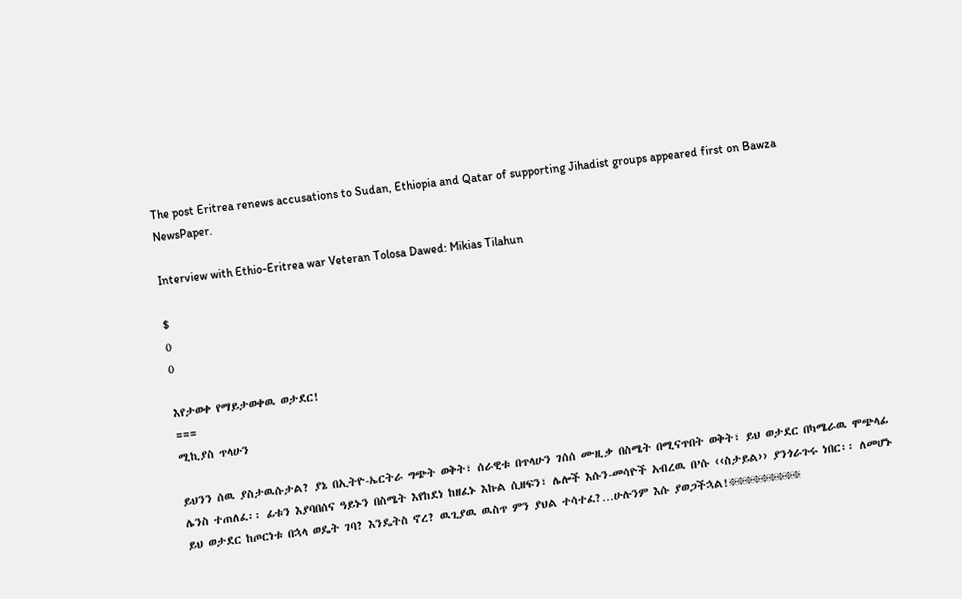The post Eritrea renews accusations to Sudan, Ethiopia and Qatar of supporting Jihadist groups appeared first on Bawza NewsPaper.

Interview with Ethio-Eritrea war Veteran Tolosa Dawed: Mikias Tilahun

$
0
0

እየታወቀ የማይታወቀዉ ወታደር!
===
ሚኪያስ ጥላሁን

ይህንን ሰዉ ያስታዉሱታል? ያኔ በኢትዮ-ኤርትራ ግጭት ወቅት፣ ሰራዊቱ በጥላሁን ገሰሰ ሙዚቃ በስሜት በሚናጥበት ወቅት፣ ይህ ወታደር በካሜራዉ ሞጭላፊ ሌንስ ተጠለፈ፡፡ ፊቱን እያባበሰና ዓይኑን በስሜት እየከደነ ከዘፈኑ እኩል ሲዘፍን፣ ሌሎች እሱን-መሳዮች አብረዉ በ’ሱ ‹‹ስታይል›› ያንጎራጉሩ ነበር፡፡ ለመሆኑ ይህ ወታደር ከጦርነቱ በኋላ ወዴት ገባ? እንዴትስ ኖረ? ዉጊያዉ ዉስጥ ምን ያህል ተሳተፈ?…ሁሉንም እሱ ያወጋችኋል!፠፠፠፠፠፠፠፠፠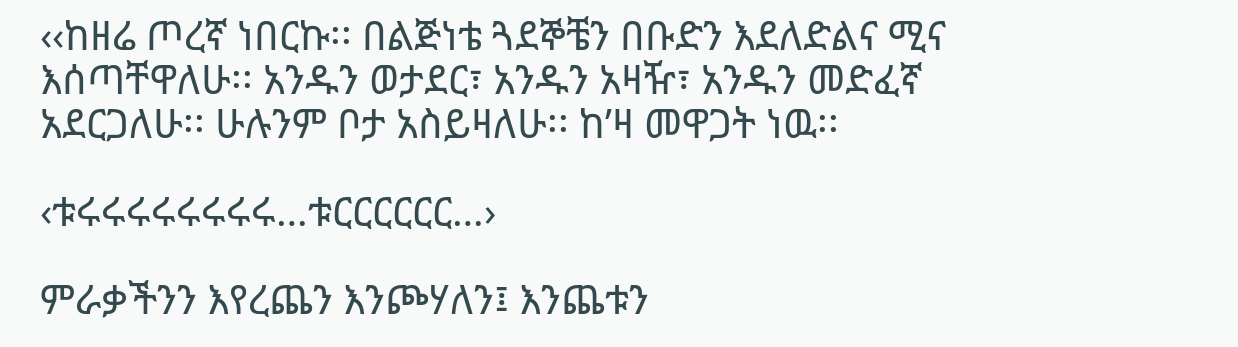‹‹ከዘሬ ጦረኛ ነበርኩ፡፡ በልጅነቴ ጓደኞቼን በቡድን እደለድልና ሚና እሰጣቸዋለሁ፡፡ አንዱን ወታደር፣ አንዱን አዛዥ፣ አንዱን መድፈኛ አደርጋለሁ፡፡ ሁሉንም ቦታ አስይዛለሁ፡፡ ከ’ዛ መዋጋት ነዉ፡፡

‹ቱሩሩሩሩሩሩሩሩ…ቱርርርርርር…›

ምራቃችንን እየረጨን እንጮሃለን፤ እንጨቱን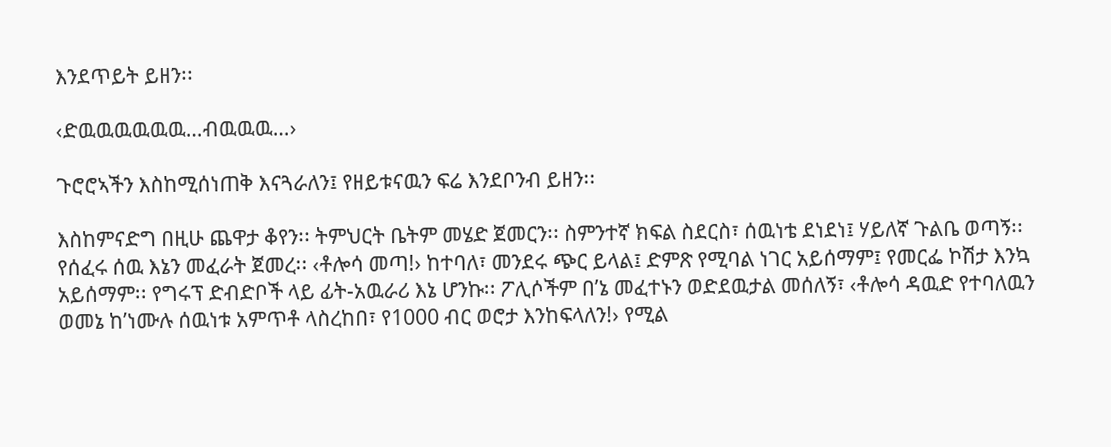እንደጥይት ይዘን፡፡

‹ድዉዉዉዉዉዉ…ብዉዉዉ…›

ጉሮሮኣችን እስከሚሰነጠቅ እናጓራለን፤ የዘይቱናዉን ፍሬ እንደቦንብ ይዘን፡፡

እስከምናድግ በዚሁ ጨዋታ ቆየን፡፡ ትምህርት ቤትም መሄድ ጀመርን፡፡ ስምንተኛ ክፍል ስደርስ፣ ሰዉነቴ ደነደነ፤ ሃይለኛ ጉልቤ ወጣኝ፡፡ የሰፈሩ ሰዉ እኔን መፈራት ጀመረ፡፡ ‹ቶሎሳ መጣ!› ከተባለ፣ መንደሩ ጭር ይላል፤ ድምጽ የሚባል ነገር አይሰማም፤ የመርፌ ኮሽታ እንኳ አይሰማም፡፡ የግሩፕ ድብድቦች ላይ ፊት-አዉራሪ እኔ ሆንኩ፡፡ ፖሊሶችም በ’ኔ መፈተኑን ወድደዉታል መሰለኝ፣ ‹ቶሎሳ ዳዉድ የተባለዉን ወመኔ ከ’ነሙሉ ሰዉነቱ አምጥቶ ላስረከበ፣ የ1000 ብር ወሮታ እንከፍላለን!› የሚል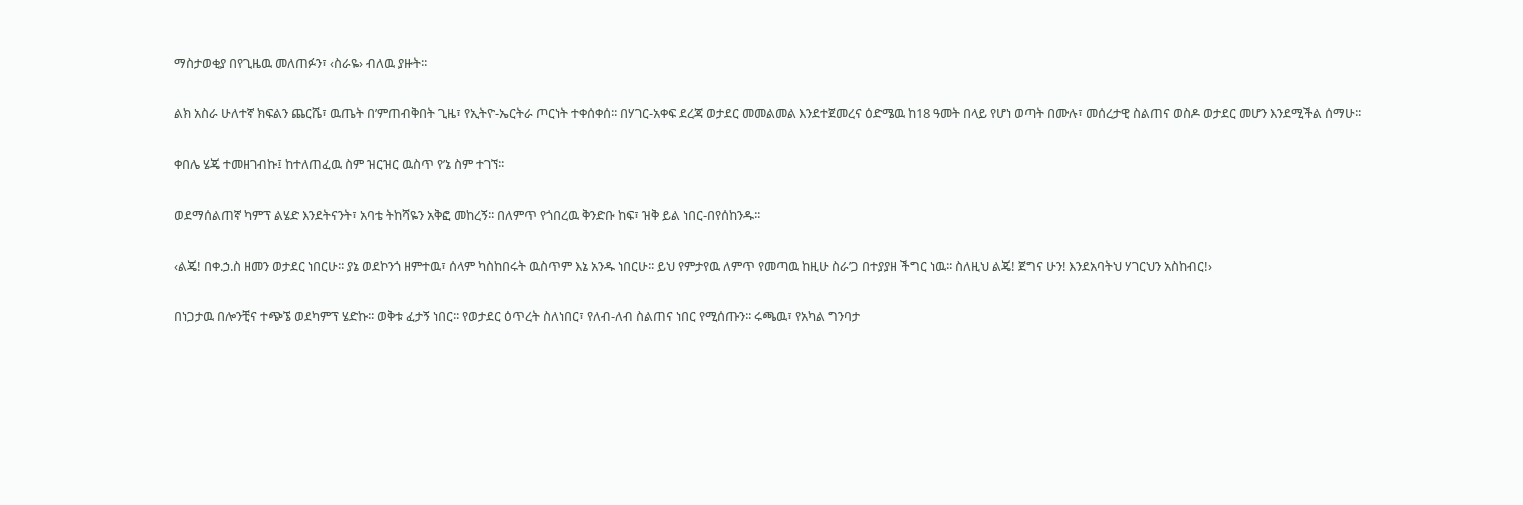ማስታወቂያ በየጊዜዉ መለጠፉን፣ ‹ስራዬ› ብለዉ ያዙት፡፡

ልክ አስራ ሁለተኛ ክፍልን ጨርሼ፣ ዉጤት በ’ምጠብቅበት ጊዜ፣ የኢትዮ-ኤርትራ ጦርነት ተቀሰቀሰ፡፡ በሃገር-አቀፍ ደረጃ ወታደር መመልመል እንደተጀመረና ዕድሜዉ ከ18 ዓመት በላይ የሆነ ወጣት በሙሉ፣ መሰረታዊ ስልጠና ወስዶ ወታደር መሆን እንደሚችል ሰማሁ፡፡

ቀበሌ ሄጄ ተመዘገብኩ፤ ከተለጠፈዉ ስም ዝርዝር ዉስጥ የ’ኔ ስም ተገኘ፡፡

ወደማሰልጠኛ ካምፕ ልሄድ እንደትናንት፣ አባቴ ትከሻዬን አቅፎ መከረኝ፡፡ በለምጥ የጎበረዉ ቅንድቡ ከፍ፣ ዝቅ ይል ነበር-በየሰከንዱ፡፡

‹ልጄ! በቀ.ኃ.ስ ዘመን ወታደር ነበርሁ፡፡ ያኔ ወደኮንጎ ዘምተዉ፣ ሰላም ካስከበሩት ዉስጥም እኔ አንዱ ነበርሁ፡፡ ይህ የምታየዉ ለምጥ የመጣዉ ከዚሁ ስራ’ጋ በተያያዘ ችግር ነዉ፡፡ ስለዚህ ልጄ! ጀግና ሁን! እንደአባትህ ሃገርህን አስከብር!›

በነጋታዉ በሎንቺና ተጭኜ ወደካምፕ ሄድኩ፡፡ ወቅቱ ፈታኝ ነበር፡፡ የወታደር ዕጥረት ስለነበር፣ የለብ-ለብ ስልጠና ነበር የሚሰጡን፡፡ ሩጫዉ፣ የአካል ግንባታ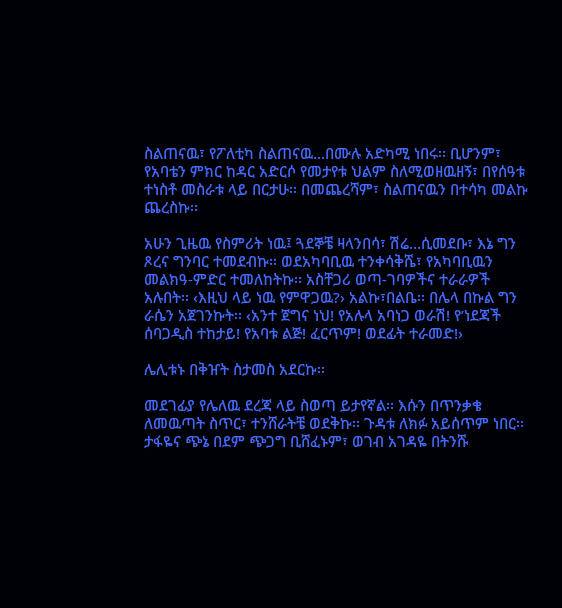ስልጠናዉ፣ የፖለቲካ ስልጠናዉ…በሙሉ አድካሚ ነበሩ፡፡ ቢሆንም፣ የአባቴን ምክር ከዳር አድርሶ የመታየቱ ህልም ስለሚወዘዉዘኝ፣ በየሰዓቱ ተነስቶ መስራቱ ላይ በርታሁ፡፡ በመጨረሻም፣ ስልጠናዉን በተሳካ መልኩ ጨረስኩ፡፡

አሁን ጊዜዉ የስምሪት ነዉ፤ ጓደኞቼ ዛላንበሳ፣ ሽሬ…ሲመደቡ፣ እኔ ግን ጾረና ግንባር ተመደብኩ፡፡ ወደአካባቢዉ ተንቀሳቅሼ፣ የአካባቢዉን መልክዓ-ምድር ተመለከትኩ፡፡ አስቸጋሪ ወጣ-ገባዎችና ተራራዎች አሉበት፡፡ ‹እዚህ ላይ ነዉ የምዋጋዉ?› አልኩ፣በልቤ፡፡ በሌላ በኩል ግን ራሴን አጀገንኩት፡፡ ‹አንተ ጀግና ነህ! የአሉላ አባነጋ ወራሽ! የ’ነደጃች ሰባጋዲስ ተከታይ! የአባቱ ልጅ! ፈርጥም! ወደፊት ተራመድ!›

ሌሊቱኑ በቅዠት ስታመስ አደርኩ፡፡

መደገፊያ የሌለዉ ደረጃ ላይ ስወጣ ይታየኛል፡፡ እሱን በጥንቃቄ ለመዉጣት ስጥር፣ ተንሸራትቼ ወደቅኩ፡፡ ጉዳቱ ለክፉ አይሰጥም ነበር፡፡ ታፋዬና ጭኔ በደም ጭጋግ ቢሸፈኑም፣ ወገብ አገዳዬ በትንሹ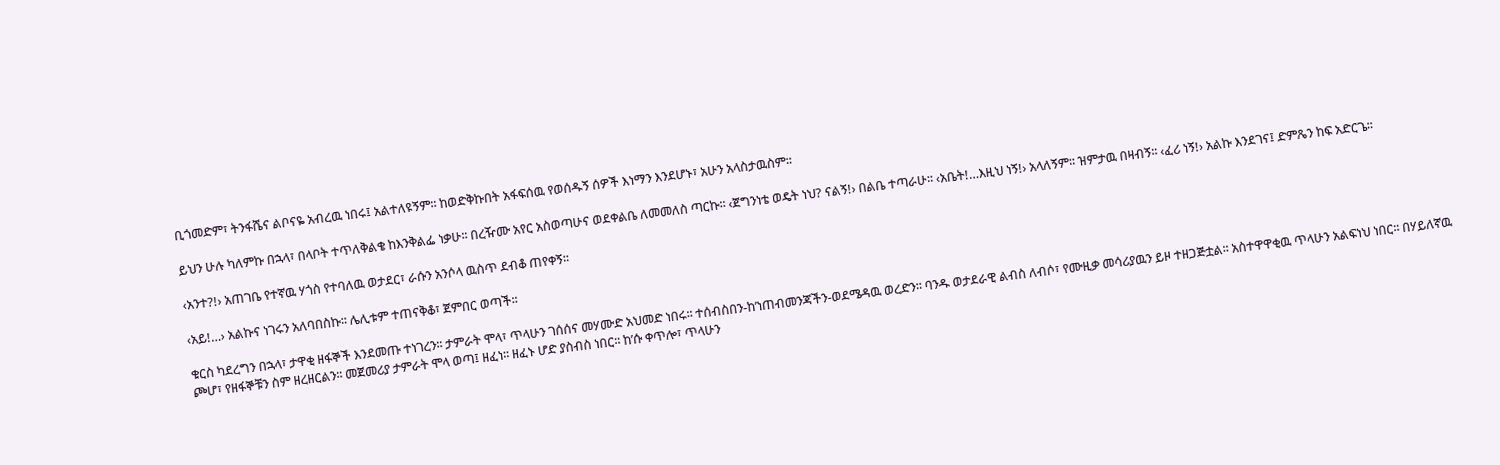ቢጎመድም፣ ትንፋሼና ልቦናዬ አብረዉ ነበሩ፤ አልተለዩኝም፡፡ ከወድቅኩበት አፋፍሰዉ የወሰዱኝ ሰዎች እነማን እንደሆኑ፣ አሁን አላስታዉስም፡፡

ይህን ሁሉ ካለምኩ በኋላ፣ በላቦት ተጥለቅልቄ ከእንቅልፌ ነቃሁ፡፡ በረዥሙ አየር አስወጣሁና ወደቀልቤ ለመመለስ ጣርኩ፡፡ ‹ጀግንነቴ ወዴት ነህ? ናልኝ!› በልቤ ተጣራሁ፡፡ ‹አቤት!…እዚህ ነኝ!› አላለኝም፡፡ ዝምታዉ በዛብኝ፡፡ ‹ፈሪ ነኝ!› አልኩ እንደገና፤ ድምጼን ከፍ አድርጌ፡፡

‹አንተ?!› አጠገቤ የተኛዉ ሃጎስ የተባለዉ ወታደር፣ ራሱን አንሶላ ዉስጥ ደብቆ ጠየቀኝ፡፡

‹አይ!…› አልኩና ነገሩን አለባበስኩ፡፡ ሌሊቱም ተጠናቅቆ፣ ጀምበር ወጣች፡፡

ቁርስ ካደረግን በኋላ፣ ታዋቂ ዘፋኞች እንደመጡ ተነገረን፡፡ ታምራት ሞላ፣ ጥላሁን ገሰሰና መሃሙድ አህመድ ነበሩ፡፡ ተሰብስበን-ከ’ነጠብመንጃችን-ወደሜዳዉ ወረድን፡፡ ባንዱ ወታደራዊ ልብስ ለብሶ፣ የሙዚቃ መሳሪያዉን ይዞ ተዘጋጅቷል፡፡ አስተዋዋቂዉ ጥላሁን አልፍነህ ነበር፡፡ በሃይለኛዉ ጮሆ፣ የዘፋኞቹን ስም ዘረዘርልን፡፡ መጀመሪያ ታምራት ሞላ ወጣ፤ ዘፈነ፡፡ ዘፈኑ ሆድ ያስብስ ነበር፡፡ ከ’ሱ ቀጥሎ፣ ጥላሁን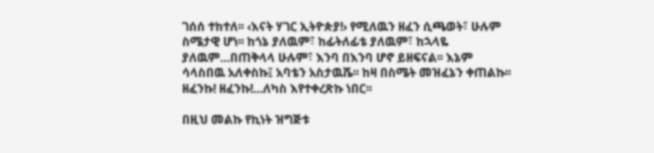ገሰሰ ተከተለ፡፡ ‹እናት ሃገር ኢትዮጵያ!› የሚለዉን ዘፈን ሲጫወት፣ ሁሉም ስሜታዊ ሆነ፡፡ ከጎኔ ያለዉም፣ ከፊትለፊቴ ያለዉም፣ ከኋላዬ ያለዉም…በጠቅላላ ሁሉም፣ እንባ በእንባ ሆኖ ይዘፍናል፡፡ እኔም ሳላስበዉ አለቀስኩ፤ አባቴን አስታዉሼ፡፡ ከዛ በስሜት መዝፈኔን ቀጠልኩ፡፡ ዘፈንኩ! ዘፈንኩ!…ለካስ እየተቀረጽኩ ነበር፡፡

በዚህ መልኩ የኪነት ዝግጅቱ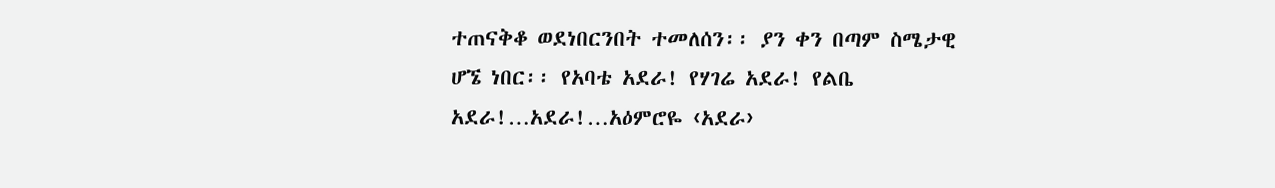ተጠናቅቆ ወደነበርንበት ተመለሰን፡፡ ያን ቀን በጣም ስሜታዊ ሆኜ ነበር፡፡ የአባቴ አደራ! የሃገሬ አደራ! የልቤ አደራ!…አደራ!…አዕምሮዬ ‹አደራ›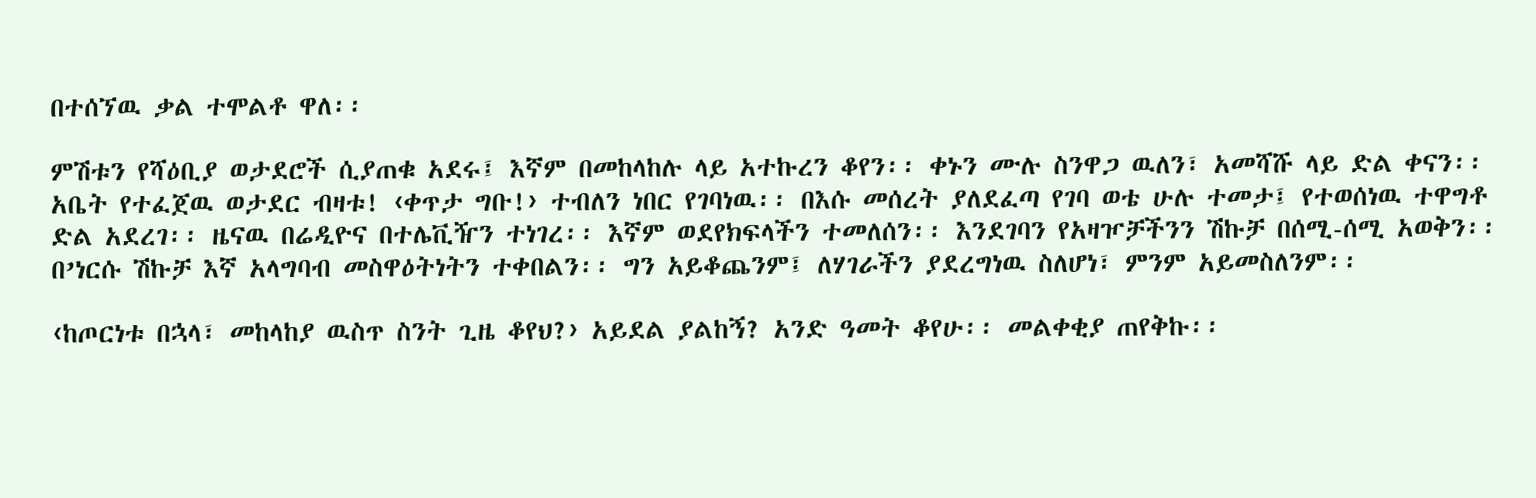በተሰኘዉ ቃል ተሞልቶ ዋለ፡፡

ምሽቱን የሻዕቢያ ወታደሮች ሲያጠቁ አደሩ፤ እኛም በመከላከሉ ላይ አተኩረን ቆየን፡፡ ቀኑን ሙሉ ስንዋጋ ዉለን፣ አመሻሹ ላይ ድል ቀናን፡፡ አቤት የተፈጀዉ ወታደር ብዛቱ! ‹ቀጥታ ግቡ!› ተብለን ነበር የገባነዉ፡፡ በእሱ መሰረት ያለደፈጣ የገባ ወቴ ሁሉ ተመታ፤ የተወሰነዉ ተዋግቶ ድል አደረገ፡፡ ዜናዉ በሬዲዮና በተሌቪዥን ተነገረ፡፡ እኛም ወደየክፍላችን ተመለሰን፡፡ እንደገባን የአዛዦቻችንን ሽኩቻ በሰሚ-ሰሚ አወቅን፡፡ በ’ነርሱ ሽኩቻ እኛ አላግባብ መስዋዕትነትን ተቀበልን፡፡ ግን አይቆጨንም፤ ለሃገራችን ያደረግነዉ ስለሆነ፣ ምንም አይመስለንም፡፡

‹ከጦርነቱ በኋላ፣ መከላከያ ዉስጥ ስንት ጊዜ ቆየህ?› አይደል ያልከኝ? አንድ ዓመት ቆየሁ፡፡ መልቀቂያ ጠየቅኩ፡፡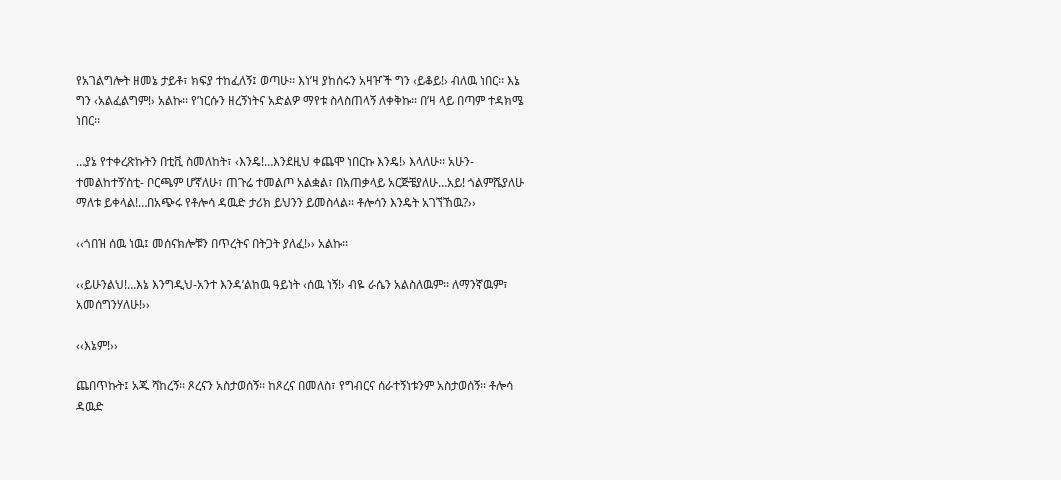የአገልግሎት ዘመኔ ታይቶ፣ ክፍያ ተከፈለኝ፤ ወጣሁ፡፡ እነ’ዛ ያከሰሩን አዛዦች ግን ‹ይቆይ!› ብለዉ ነበር፡፡ እኔ ግን ‹አልፈልግም!› አልኩ፡፡ የ’ነርሱን ዘረኝነትና አድልዎ ማየቱ ስላስጠላኝ ለቀቅኩ፡፡ በ’ዛ ላይ በጣም ተዳክሜ ነበር፡፡

…ያኔ የተቀረጽኩትን በቲቪ ስመለከት፣ ‹እንዴ!…እንደዚህ ቀጨሞ ነበርኩ እንዴ!› እላለሁ፡፡ አሁን-ተመልከተኝ’ስቲ- ቦርጫም ሆኛለሁ፣ ጠጉሬ ተመልጦ አልቋል፣ በአጠቃላይ አርጅቼያለሁ…አይ! ጎልምሼያለሁ ማለቱ ይቀላል!…በአጭሩ የቶሎሳ ዳዉድ ታሪክ ይህንን ይመስላል፡፡ ቶሎሳን እንዴት አገኘኸዉ?››

‹‹ጎበዝ ሰዉ ነዉ፤ መሰናክሎቹን በጥረትና በትጋት ያለፈ!›› አልኩ፡፡

‹‹ይሁንልህ!…እኔ እንግዲህ-አንተ እንዳ’ልከዉ ዓይነት ‹ሰዉ ነኝ!› ብዬ ራሴን አልስለዉም፡፡ ለማንኛዉም፣ አመሰግንሃለሁ!››

‹‹እኔም!››

ጨበጥኩት፤ አጁ ሻከረኝ፡፡ ጾረናን አስታወሰኝ፡፡ ከጾረና በመለስ፣ የግብርና ሰራተኝነቱንም አስታወሰኝ፡፡ ቶሎሳ ዳዉድ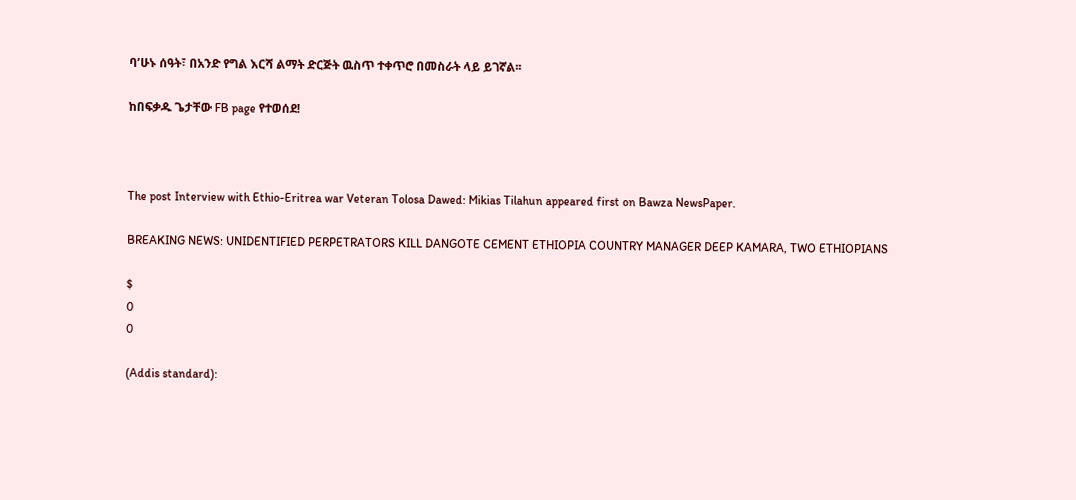ባ’ሁኑ ሰዓት፣ በአንድ የግል እርሻ ልማት ድርጅት ዉስጥ ተቀጥሮ በመስራት ላይ ይገኛል፡፡

ከበፍቃዱ ጌታቸው FB page የተወሰደ!



The post Interview with Ethio-Eritrea war Veteran Tolosa Dawed: Mikias Tilahun appeared first on Bawza NewsPaper.

BREAKING NEWS: UNIDENTIFIED PERPETRATORS KILL DANGOTE CEMENT ETHIOPIA COUNTRY MANAGER DEEP KAMARA, TWO ETHIOPIANS

$
0
0

(Addis standard):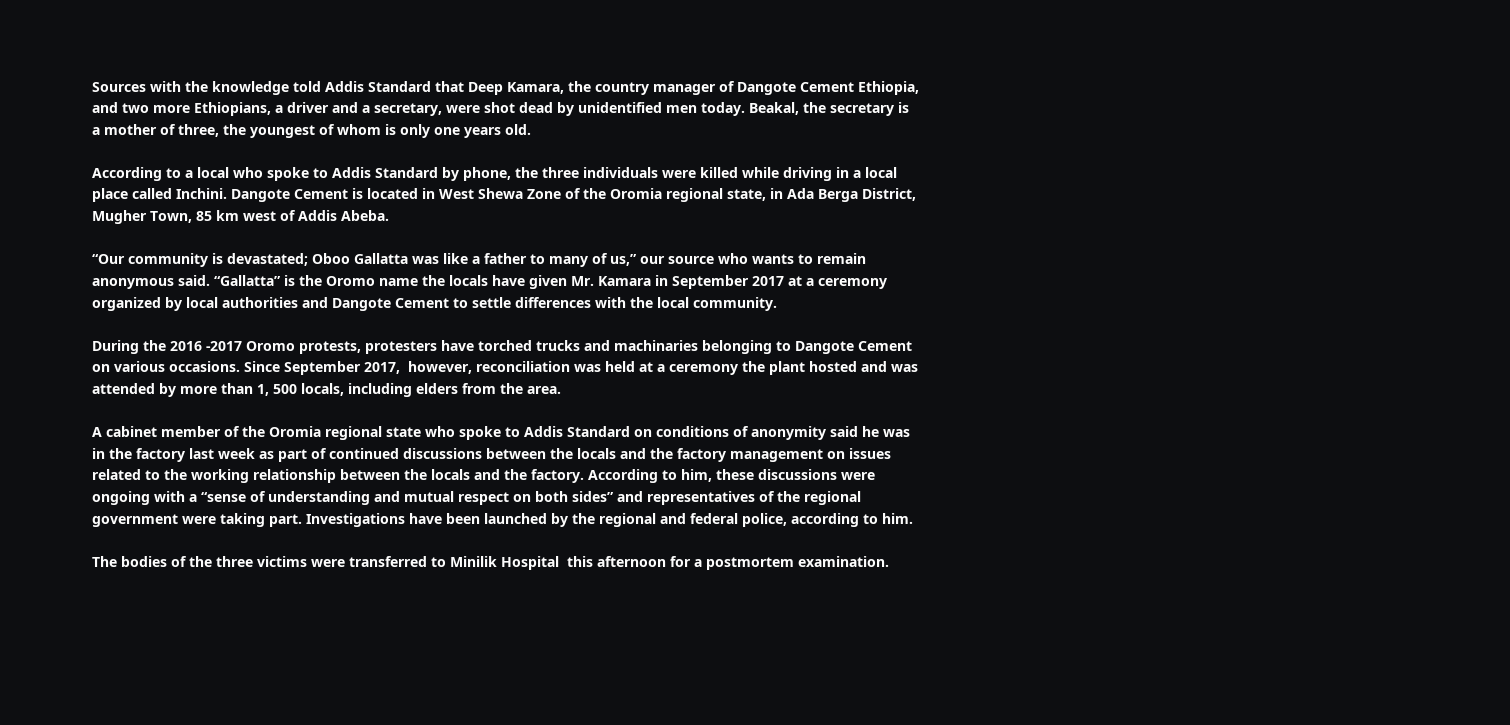Sources with the knowledge told Addis Standard that Deep Kamara, the country manager of Dangote Cement Ethiopia, and two more Ethiopians, a driver and a secretary, were shot dead by unidentified men today. Beakal, the secretary is a mother of three, the youngest of whom is only one years old.

According to a local who spoke to Addis Standard by phone, the three individuals were killed while driving in a local place called Inchini. Dangote Cement is located in West Shewa Zone of the Oromia regional state, in Ada Berga District, Mugher Town, 85 km west of Addis Abeba.

“Our community is devastated; Oboo Gallatta was like a father to many of us,” our source who wants to remain anonymous said. “Gallatta” is the Oromo name the locals have given Mr. Kamara in September 2017 at a ceremony organized by local authorities and Dangote Cement to settle differences with the local community.

During the 2016 -2017 Oromo protests, protesters have torched trucks and machinaries belonging to Dangote Cement on various occasions. Since September 2017,  however, reconciliation was held at a ceremony the plant hosted and was attended by more than 1, 500 locals, including elders from the area.

A cabinet member of the Oromia regional state who spoke to Addis Standard on conditions of anonymity said he was in the factory last week as part of continued discussions between the locals and the factory management on issues related to the working relationship between the locals and the factory. According to him, these discussions were ongoing with a “sense of understanding and mutual respect on both sides” and representatives of the regional government were taking part. Investigations have been launched by the regional and federal police, according to him.

The bodies of the three victims were transferred to Minilik Hospital  this afternoon for a postmortem examination.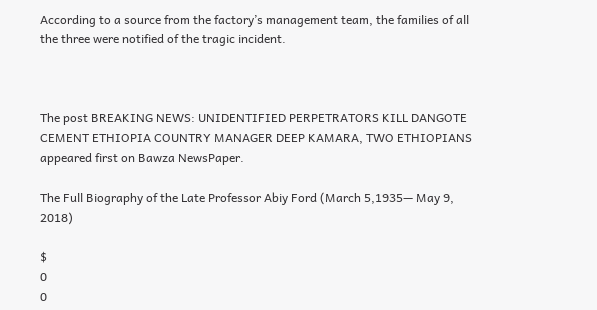According to a source from the factory’s management team, the families of all the three were notified of the tragic incident.



The post BREAKING NEWS: UNIDENTIFIED PERPETRATORS KILL DANGOTE CEMENT ETHIOPIA COUNTRY MANAGER DEEP KAMARA, TWO ETHIOPIANS appeared first on Bawza NewsPaper.

The Full Biography of the Late Professor Abiy Ford (March 5,1935— May 9, 2018)

$
0
0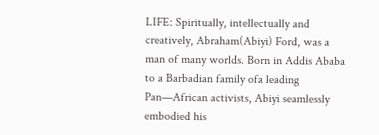LIFE: Spiritually, intellectually and creatively, Abraham(Abiyi) Ford, was a man of many worlds. Born in Addis Ababa to a Barbadian family ofa leading Pan—African activists, Abiyi seamlessly embodied his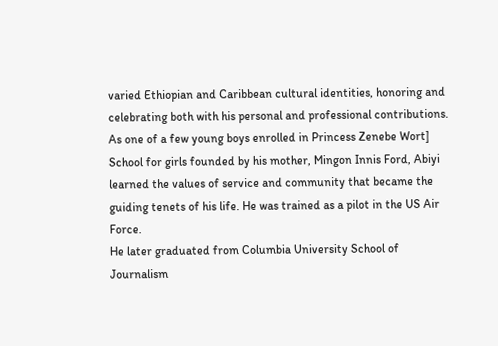varied Ethiopian and Caribbean cultural identities, honoring and celebrating both with his personal and professional contributions. As one of a few young boys enrolled in Princess Zenebe Wort] School for girls founded by his mother, Mingon Innis Ford, Abiyi learned the values of service and community that became the guiding tenets of his life. He was trained as a pilot in the US Air Force.
He later graduated from Columbia University School of Journalism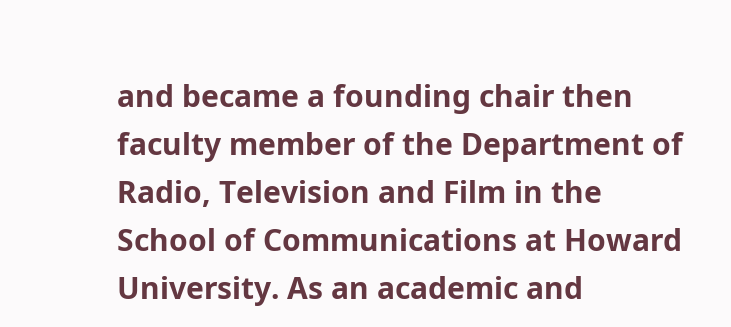and became a founding chair then faculty member of the Department of Radio, Television and Film in the School of Communications at Howard University. As an academic and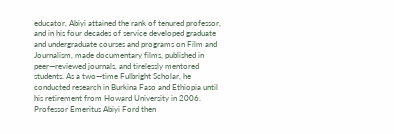educator, Abiyi attained the rank of tenured professor, and in his four decades of service developed graduate and undergraduate courses and programs on Film and Journalism, made documentary films, published in peer—reviewed journals, and tirelessly mentored students. As a two—time Fulbright Scholar, he conducted research in Burkina Faso and Ethiopia until his retirement from Howard University in 2006.
Professor Emeritus Abiyi Ford then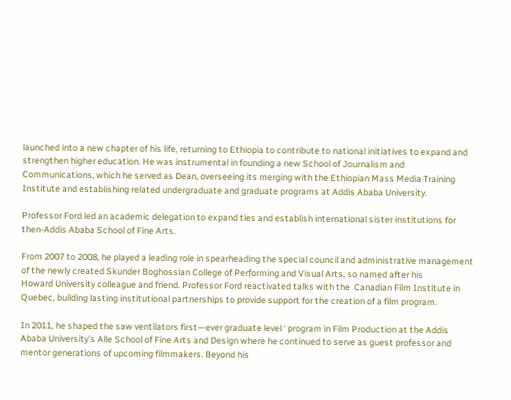launched into a new chapter of his life, returning to Ethiopia to contribute to national initiatives to expand and
strengthen higher education. He was instrumental in founding a new School of Journalism and Communications, which he served as Dean, overseeing its merging with the Ethiopian Mass Media Training Institute and establishing related undergraduate and graduate programs at Addis Ababa University.

Professor Ford led an academic delegation to expand ties and establish international sister institutions for then-Addis Ababa School of Fine Arts.

From 2007 to 2008, he played a leading role in spearheading the special council and administrative management of the newly created Skunder Boghossian College of Performing and Visual Arts, so named after his                                                        Howard University colleague and friend. Professor Ford reactivated talks with the  Canadian Film Institute in Quebec, building lasting institutional partnerships to provide support for the creation of a film program.

In 2011, he shaped the saw ventilators first—ever graduate level ‘ program in Film Production at the Addis Ababa University’s Alle School of Fine Arts and Design where he continued to serve as guest professor and mentor generations of upcoming filmmakers. Beyond his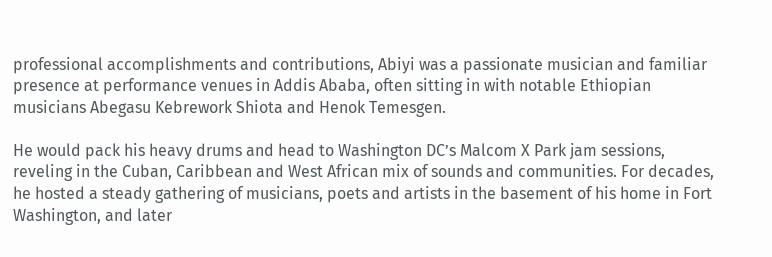professional accomplishments and contributions, Abiyi was a passionate musician and familiar presence at performance venues in Addis Ababa, often sitting in with notable Ethiopian musicians Abegasu Kebrework Shiota and Henok Temesgen.

He would pack his heavy drums and head to Washington DC’s Malcom X Park jam sessions, reveling in the Cuban, Caribbean and West African mix of sounds and communities. For decades, he hosted a steady gathering of musicians, poets and artists in the basement of his home in Fort Washington, and later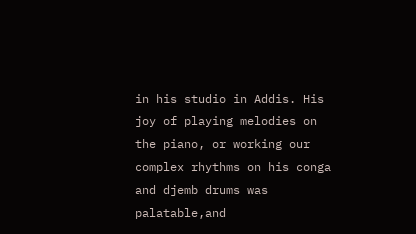in his studio in Addis. His joy of playing melodies on the piano, or working our complex rhythms on his conga and djemb drums was palatable,and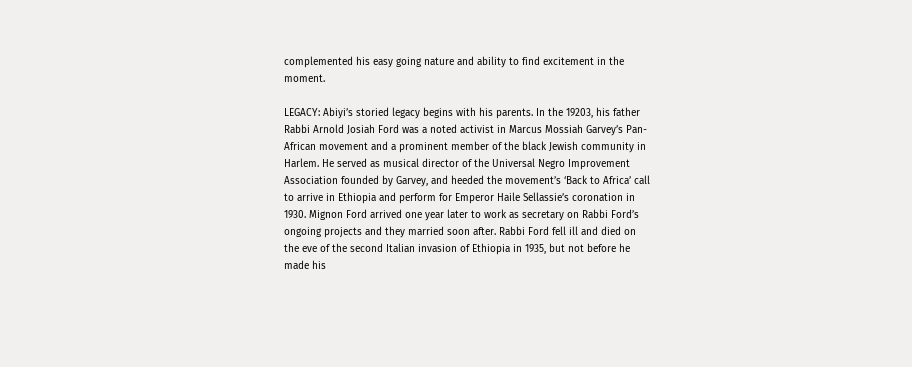complemented his easy going nature and ability to find excitement in the moment.

LEGACY: Abiyi’s storied legacy begins with his parents. In the 19203, his father Rabbi Arnold Josiah Ford was a noted activist in Marcus Mossiah Garvey’s Pan-African movement and a prominent member of the black Jewish community in Harlem. He served as musical director of the Universal Negro Improvement Association founded by Garvey, and heeded the movement’s ‘Back to Africa’ call to arrive in Ethiopia and perform for Emperor Haile Sellassie’s coronation in 1930. Mignon Ford arrived one year later to work as secretary on Rabbi Ford’s ongoing projects and they married soon after. Rabbi Ford fell ill and died on the eve of the second Italian invasion of Ethiopia in 1935, but not before he made his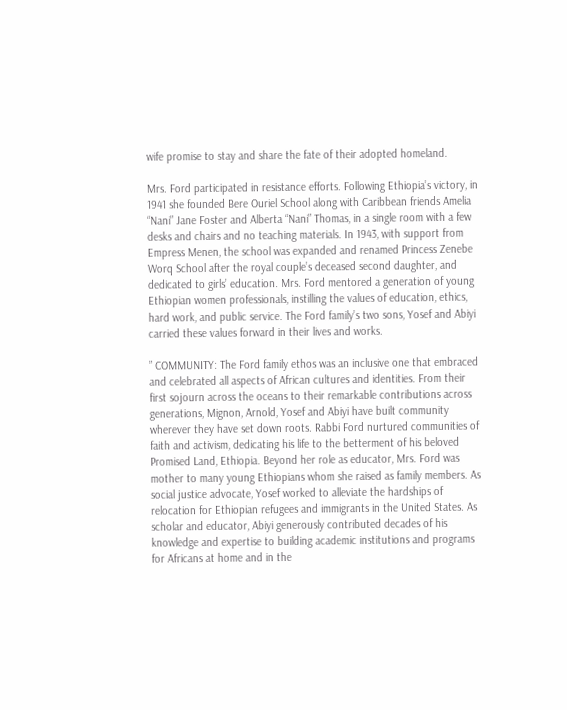wife promise to stay and share the fate of their adopted homeland.

Mrs. Ford participated in resistance efforts. Following Ethiopia’s victory, in 1941 she founded Bere Ouriel School along with Caribbean friends Amelia “Nani” Jane Foster and Alberta “Nani” Thomas, in a single room with a few desks and chairs and no teaching materials. In 1943, with support from Empress Menen, the school was expanded and renamed Princess Zenebe Worq School after the royal couple’s deceased second daughter, and dedicated to girls’ education. Mrs. Ford mentored a generation of young Ethiopian women professionals, instilling the values of education, ethics, hard work, and public service. The Ford family’s two sons, Yosef and Abiyi carried these values forward in their lives and works.

” COMMUNITY: The Ford family ethos was an inclusive one that embraced and celebrated all aspects of African cultures and identities. From their first sojourn across the oceans to their remarkable contributions across generations, Mignon, Arnold, Yosef and Abiyi have built community wherever they have set down roots. Rabbi Ford nurtured communities of faith and activism, dedicating his life to the betterment of his beloved Promised Land, Ethiopia. Beyond her role as educator, Mrs. Ford was mother to many young Ethiopians whom she raised as family members. As social justice advocate, Yosef worked to alleviate the hardships of relocation for Ethiopian refugees and immigrants in the United States. As scholar and educator, Abiyi generously contributed decades of his knowledge and expertise to building academic institutions and programs for Africans at home and in the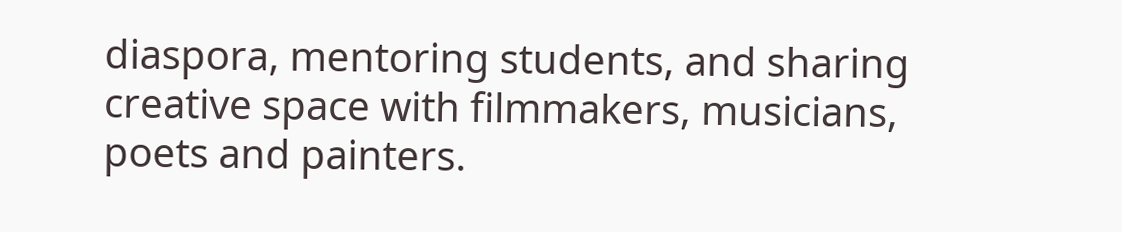diaspora, mentoring students, and sharing creative space with filmmakers, musicians, poets and painters.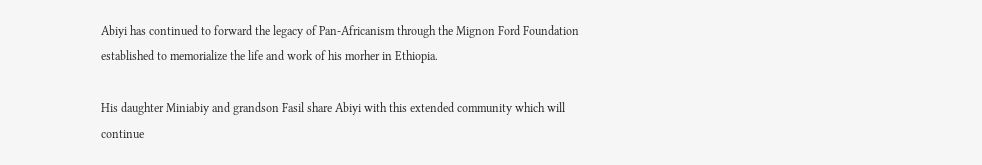Abiyi has continued to forward the legacy of Pan-Africanism through the Mignon Ford Foundation established to memorialize the life and work of his morher in Ethiopia.

His daughter Miniabiy and grandson Fasil share Abiyi with this extended community which will continue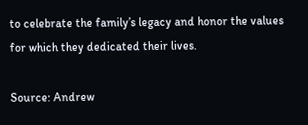to celebrate the family’s legacy and honor the values for which they dedicated their lives.

Source: Andrew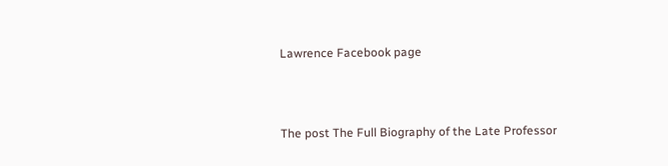Lawrence Facebook page



The post The Full Biography of the Late Professor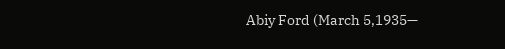Abiy Ford (March 5,1935—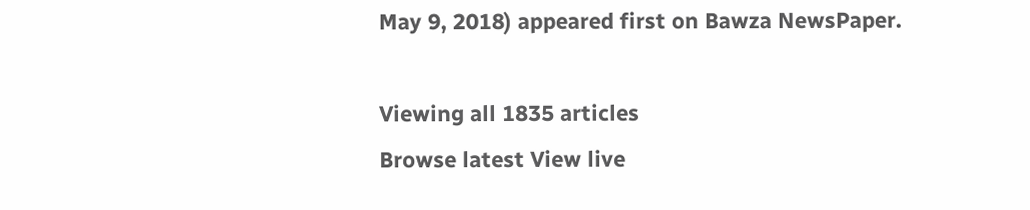May 9, 2018) appeared first on Bawza NewsPaper.

Viewing all 1835 articles
Browse latest View live